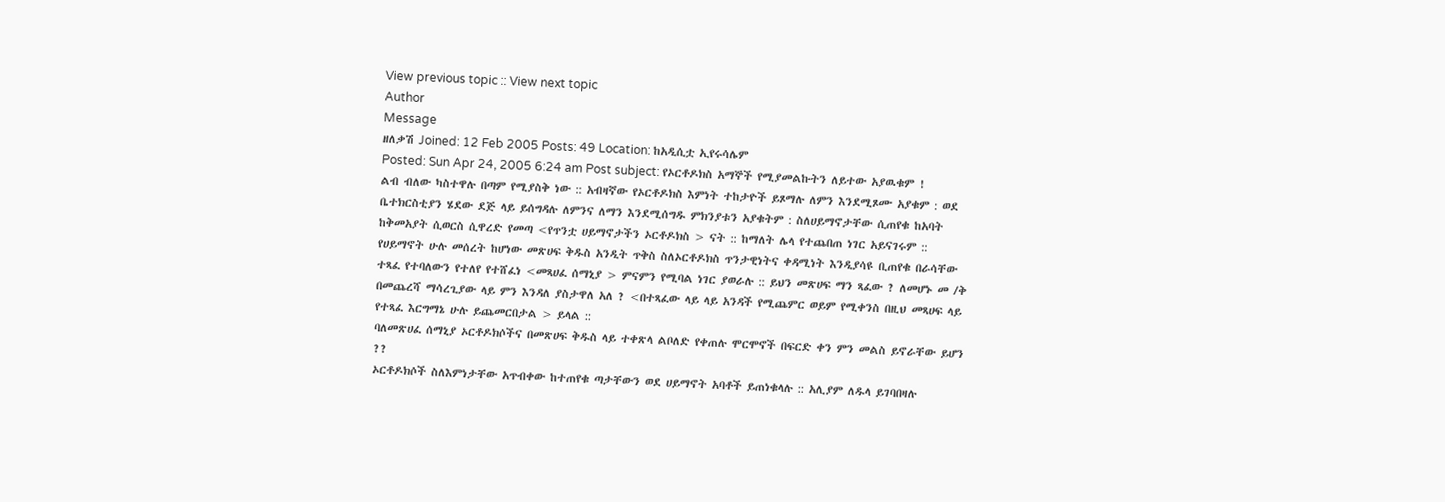View previous topic :: View next topic
Author
Message
ዘለቃሽ Joined: 12 Feb 2005 Posts: 49 Location: ከአዲሲቷ ኢየሩሳሌም
Posted: Sun Apr 24, 2005 6:24 am Post subject: የኦርቶዶክስ አማኞች የሚያመልኩትን ለይተው አያዉቁም !
ልብ ብለው ካስተዋሉ በጣም የሚያስቅ ነው :: አብዛኛው የኦርቶዶክስ እምነት ተከታዮች ይጾማሉ ለምን እንደሚጾሙ አያቁም : ወደ ቤተክርስቲያን ሄደው ደጅ ላይ ይሰግዳሉ ለምንና ለማን እንደሚሰግዱ ምክንያቱን አያቁትም : ስለሀይማኖታቸው ሲጠየቁ ከአባት ከቅመአያት ሲወርስ ሲዋረድ የመጣ <የጥንቷ ሀይማኖታችን ኦርቶዶክስ > ናት :: ከማለት ሌላ የተጨበጠ ነገር አይናገሩም :: የሀይማኖት ሁሉ መሰረት ከሆነው መጽሀፍ ቅዱስ አንዲት ጥቅስ ስለኦርቶዶክስ ጥንታዊነትና ቀዳሚነት እንዲያሳዩ ቢጠየቁ በራሳቸው ተጻፈ የተባለውን የተለየ የተሸፈነ <መጻሀፈ ሰማኒያ > ምናምን የሚባል ነገር ያወራሉ :: ይህን መጽሀፍ ማን ጻፈው ? ለመሆኑ መ /ቅ በመጨረሻ ማሳረጊያው ላይ ምን እንዳለ ያስታዋለ አለ ? <በተጻፈው ላይ ላይ አንዳች የሚጨምር ወይም የሚቀንስ በዚህ መጻሀፍ ላይ የተጻፈ እርግማኔ ሁሉ ይጨመርበታል > ይላል ::
ባለመጽሀፈ ሰማኒያ ኦርቶዶክሶችና በመጽሀፍ ቅዱስ ላይ ተቀጽላ ልቦለድ የቀጠሉ ሞርሞኖች በፍርድ ቀን ምን መልስ ይኖራቸው ይሆን ??
ኦርቶዶክሶች ስለእምነታቸው አጥብቀው ከተጠየቁ ጣታቸውን ወደ ሀይማኖት አባቶች ይጠነቁላሉ :: አሊያም ለዱላ ይገባበዛሉ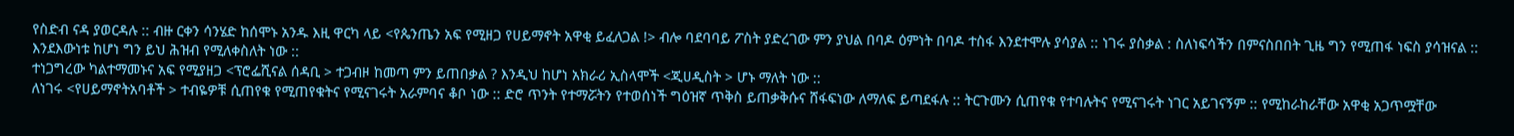የስድብ ናዳ ያወርዳሉ :: ብዙ ርቀን ሳንሄድ ከሰሞኑ አንዱ እዚ ዋርካ ላይ <የጴንጤን አፍ የሚዘጋ የሀይማኖት አዋቂ ይፈለጋል !> ብሎ ባደባባይ ፖስት ያድረገው ምን ያህል በባዶ ዕምነት በባዶ ተስፋ እንደተሞሉ ያሳያል :: ነገሩ ያስቃል : ስለነፍሳችን በምናስበበት ጊዜ ግን የሚጠፋ ነፍስ ያሳዝናል :: እንደእውነቱ ከሆነ ግን ይህ ሕዝብ የሚለቀስለት ነው ::
ተነጋግረው ካልተማመኑና አፍ የሚያዘጋ <ፕሮፌሺናል ሰዳቢ > ተጋብዞ ከመጣ ምን ይጠበቃል ? እንዲህ ከሆነ አክራሪ ኢስላሞች <ጂሀዲስት > ሆኑ ማለት ነው ::
ለነገሩ <የሀይማኖትአባቶች > ተብዬዎቹ ሲጠየቁ የሚጠየቁትና የሚናገሩት አራምባና ቆቦ ነው :: ድሮ ጥንት የተማሯትን የተወሰነች ግዕዝኛ ጥቅስ ይጠቃቅሱና ሸፋፍነው ለማለፍ ይጣደፋሉ :: ትርጉሙን ሲጠየቁ የተባሉትና የሚናገሩት ነገር አይገናኝም :: የሚከራከራቸው አዋቂ አጋጥሟቸው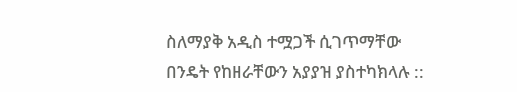ስለማያቅ አዲስ ተሟጋች ሲገጥማቸው በንዴት የከዘራቸውን አያያዝ ያስተካክላሉ ::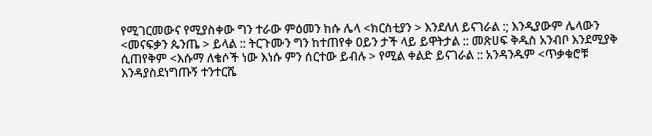የሚገርመውና የሚያስቀው ግን ተራው ምዕመን ከሱ ሌላ <ክርስቲያን > እንደለለ ይናገራል :; እንዲያውም ሌላውን <መናፍቃን ጴንጤ > ይላል :: ትርጉሙን ግን ከተጠየቀ ዐይን ታች ላይ ይዋትታል :: መጽሀፍ ቅዱስ አንብቦ እንደሚያቅ ሲጠየቅም <እሱማ ለቄሶች ነው እነሱ ምን ሰርተው ይብሉ > የሚል ቀልድ ይናገራል :: አንዳንዱም <ጥቃቁሮቹ እንዳያስደነግጡኝ ተንተርሼ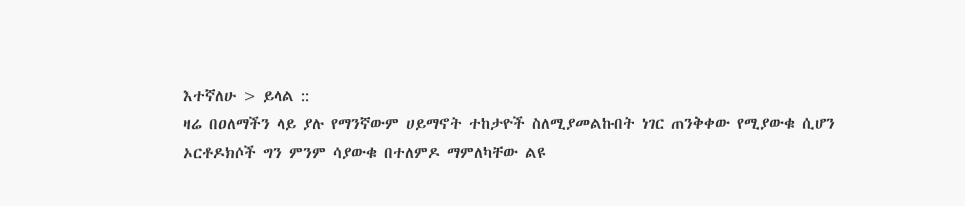እተኛለሁ > ይላል ::
ዛሬ በዐለማችን ላይ ያሉ የማንኛውም ሀይማኖት ተከታዮች ስለሚያመልኩበት ነገር ጠንቅቀው የሚያውቁ ሲሆን ኦርቶዶክሶች ግን ምንም ሳያውቁ በተለምዶ ማምለካቸው ልዩ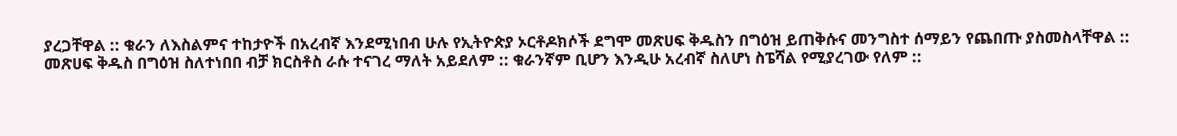ያረጋቸዋል :: ቁራን ለእስልምና ተከታዮች በአረብኛ እንደሚነበብ ሁሉ የኢትዮጵያ ኦርቶዶክሶች ደግሞ መጽሀፍ ቅዱስን በግዕዝ ይጠቅሱና መንግስተ ሰማይን የጨበጡ ያስመስላቸዋል ::
መጽሀፍ ቅዱስ በግዕዝ ስለተነበበ ብቻ ክርስቶስ ራሱ ተናገረ ማለት አይደለም :: ቁራንኛም ቢሆን እንዲሁ አረብኛ ስለሆነ ስፔሻል የሚያረገው የለም ::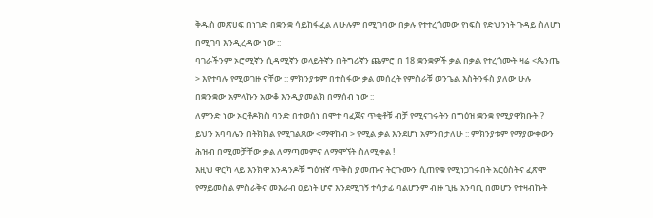ቅዱስ መጽሀፍ በነገድ በቋንቋ ሳይከፋፈል ለሁሉም በሚገባው በቃሉ የተተረጎመው የነፍስ የድህንነት ጉዳይ ስለሆነ በሚገባ እንዲረዳው ነው ::
ባገራችንም ኦሮሚኛን ሲዳሚኛን ወላይትኛን በትግሪኛን ጨምሮ በ 18 ቋንቋዎች ቃል በቃል የተረጎሙት ዛሬ <ጴንጤ > እየተባሉ የሚወገዙ ናቸው :: ምክንያቱም በተስፋው ቃል መሰረት የምስራቹ ወንጌል እስትንፋስ ያለው ሁሉ በቋንቋው አምላኩን አውቆ እንዲያመልክ በማሰብ ነው ::
ለምንድ ነው ኦርቶዶክስ ባንድ በተወሰነ በሞተ ባፈጀና ጥቂቶቹ ብቻ የሚናገሩትን በግዕዝ ቋንቋ የሚያዋክቡት ? ይህን አባባሌን በትክክል የሚገልጸው <ማዋከብ > የሚል ቃል እንደሆነ አምንበታለሁ :: ምክንያቱም የማያውቀውን ሕዝብ በሚመቻቸው ቃል ለማጣመምና ለማሞኘት ስለሚቀል !
እዚህ ዋርካ ላይ እንክዋ አንዳንዶቹ ግዕዝኛ ጥቅስ ያመጡና ትርጉሙን ሲጠየቁ የሚነጋገሩበት አርዕስትና ፈጽሞ የማይመስል ምስራቅና መእራብ ዐይነት ሆኖ እንደሚገኝ ተሳታፊ ባልሆንም ብዙ ጊዜ አንባቢ በመሆን የተዛብኩት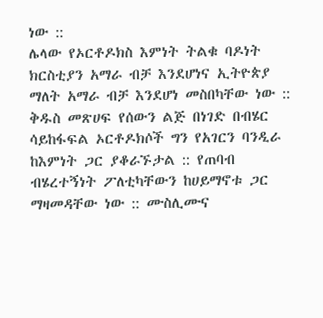ነው ::
ሌላው የኦርቶዶክስ እምነት ትልቁ ባዶነት ክርስቲያን አማራ ብቻ እንደሆነና ኢትዮጵያ ማለት አማራ ብቻ እንደሆነ መስበካቸው ነው :: ቅዱስ መጽሀፍ የሰውን ልጅ በነገድ በብሄር ሳይከፋፍል ኦርቶዶክሶች ግን የአገርን ባንዲራ ከእምነት ጋር ያቆራኙታል :: የጠባብ ብሄረተኝነት ፖለቲካቸውን ከሀይማኖቱ ጋር ማዛመዳቸው ነው :: ሙስሊሙና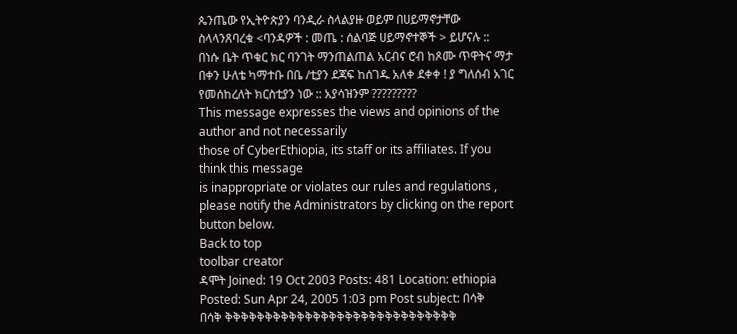ጴንጤው የኢትዮጵያን ባንዲራ ስላልያዙ ወይም በሀይማኖታቸው ስላላንጸባረቁ <ባንዳዎች : መጤ : ሰልባጅ ሀይማኖተኞች > ይሆናሉ ::
በነሱ ቤት ጥቁር ክር ባንገት ማንጠልጠል አርብና ሮብ ከጾሙ ጥዋትና ማታ በቀን ሁለቴ ካማተቡ በቤ /ቲያን ደጃፍ ከሰገዱ አለቀ ደቀቀ ! ያ ግለሰብ አገር የመሰከረለት ክርስቲያን ነው :: አያሳዝንም ?????????
This message expresses the views and opinions of the author and not necessarily
those of CyberEthiopia, its staff or its affiliates. If you think this message
is inappropriate or violates our rules and regulations , please notify the Administrators by clicking on the report button below.
Back to top
toolbar creator
ዳሞት Joined: 19 Oct 2003 Posts: 481 Location: ethiopia
Posted: Sun Apr 24, 2005 1:03 pm Post subject: በሳቅ
በሳቅ ቅቅቅቅቅቅቅቅቅቅቅቅቅቅቅቅቅቅቅቅቅቅቅቅቅቅቅቅቅ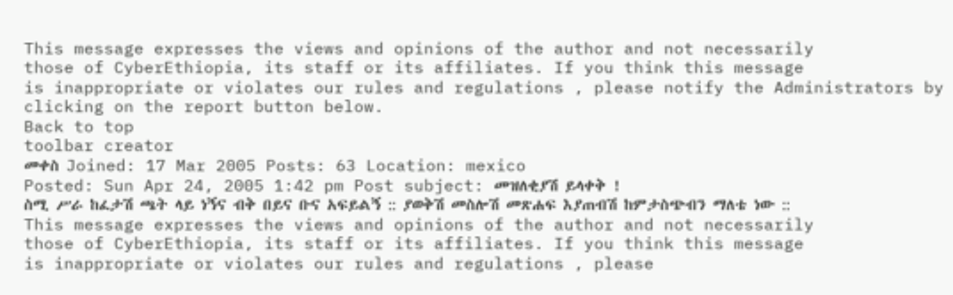This message expresses the views and opinions of the author and not necessarily
those of CyberEthiopia, its staff or its affiliates. If you think this message
is inappropriate or violates our rules and regulations , please notify the Administrators by clicking on the report button below.
Back to top
toolbar creator
መቀስ Joined: 17 Mar 2005 Posts: 63 Location: mexico
Posted: Sun Apr 24, 2005 1:42 pm Post subject: መዝለቂያሽ ይላቀቅ !
ስሚ ሥራ ከፈታሽ ጫት ላይ ነኝና ብቅ በይና ቡና አፍይልኝ :: ያወቅሽ መስሎሽ መጽሐፍ እያጠብሽ ከምታስጭብን ማለቴ ነው ::
This message expresses the views and opinions of the author and not necessarily
those of CyberEthiopia, its staff or its affiliates. If you think this message
is inappropriate or violates our rules and regulations , please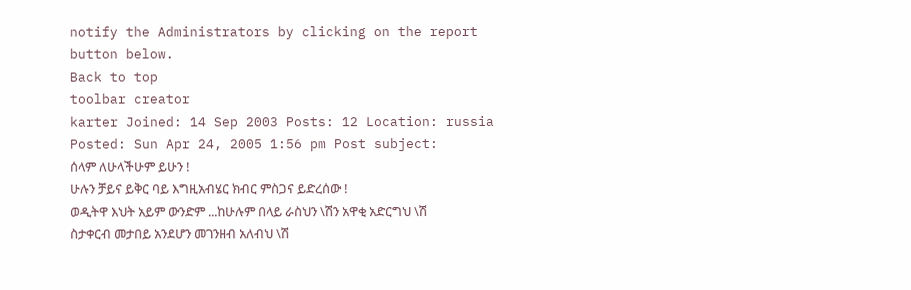notify the Administrators by clicking on the report button below.
Back to top
toolbar creator
karter Joined: 14 Sep 2003 Posts: 12 Location: russia
Posted: Sun Apr 24, 2005 1:56 pm Post subject:
ሰላም ለሁላችሁም ይሁን !
ሁሉን ቻይና ይቅር ባይ እግዚአብሄር ክብር ምስጋና ይድረሰው !
ወዲትዋ እህት አይም ውንድም ...ከሁሉም በላይ ራስህን \ሽን አዋቂ አድርግህ \ሽ ስታቀርብ መታበይ አንደሆን መገንዘብ አለብህ \ሽ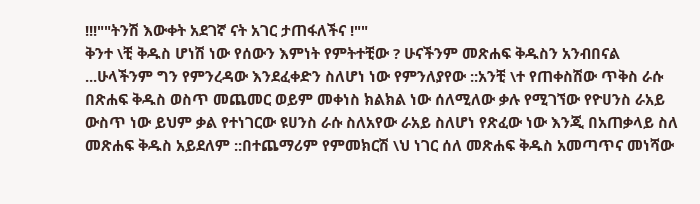!!!""ትንሽ እውቀት አደገኛ ናት አገር ታጠፋለችና !""
ቅንተ \ቺ ቅዱስ ሆነሽ ነው የሰውን እምነት የምትተቺው ? ሁናችንም መጽሐፍ ቅዱስን አንብበናል ...ሁላችንም ግን የምንረዳው እንደፈቀድን ስለሆነ ነው የምንለያየው ::አንቺ \ተ የጠቀስሽው ጥቅስ ራሱ በጽሐፍ ቅዱስ ወስጥ መጨመር ወይም መቀነስ ክልክል ነው ሰለሚለው ቃሉ የሚገኘው የዮሀንስ ራአይ ውስጥ ነው ይህም ቃል የተነገርው ዩሀንስ ራሱ ስለአየው ራአይ ስለሆነ የጽፈው ነው እንጂ በአጠቃላይ ስለ መጽሐፍ ቅዱስ አይደለም ::በተጨማሪም የምመክርሽ \ህ ነገር ሰለ መጽሐፍ ቅዱስ አመጣጥና መነሻው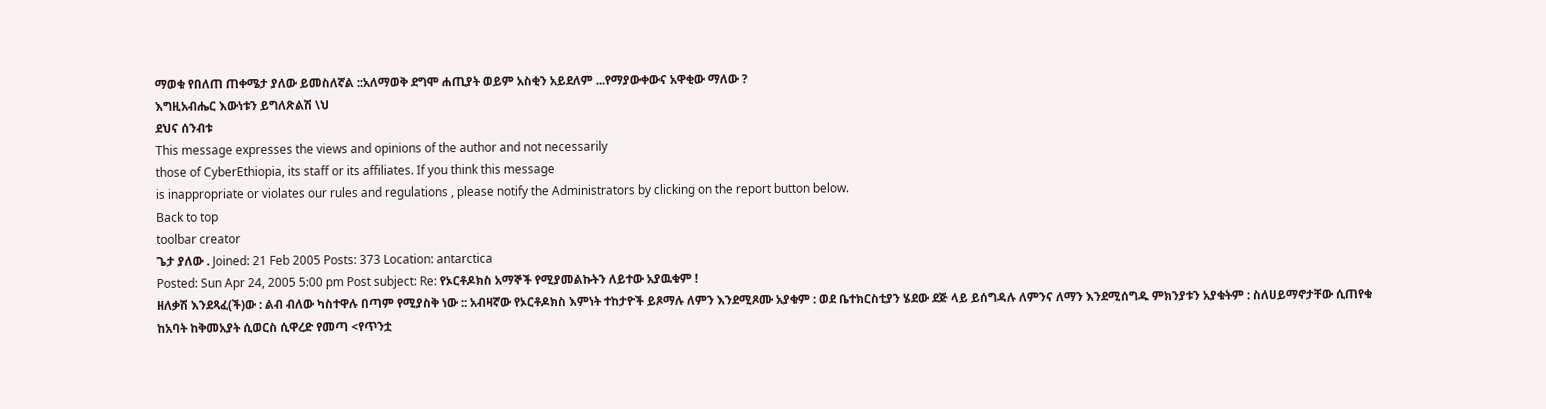ማወቁ የበለጠ ጠቀሜታ ያለው ይመስለኛል ::አለማወቅ ደግሞ ሐጢያት ወይም አስቂን አይደለም ...የማያውቀውና አዋቂው ማለው ?
እግዚአብሔር እውነቱን ይግለጽልሽ \ህ
ደህና ሰንብቱ
This message expresses the views and opinions of the author and not necessarily
those of CyberEthiopia, its staff or its affiliates. If you think this message
is inappropriate or violates our rules and regulations , please notify the Administrators by clicking on the report button below.
Back to top
toolbar creator
ጌታ ያለው . Joined: 21 Feb 2005 Posts: 373 Location: antarctica
Posted: Sun Apr 24, 2005 5:00 pm Post subject: Re: የኦርቶዶክስ አማኞች የሚያመልኩትን ለይተው አያዉቁም !
ዘለቃሽ እንደጻፈ(ች)ው : ልብ ብለው ካስተዋሉ በጣም የሚያስቅ ነው :: አብዛኛው የኦርቶዶክስ እምነት ተከታዮች ይጾማሉ ለምን እንደሚጾሙ አያቁም : ወደ ቤተክርስቲያን ሄደው ደጅ ላይ ይሰግዳሉ ለምንና ለማን እንደሚሰግዱ ምክንያቱን አያቁትም : ስለሀይማኖታቸው ሲጠየቁ ከአባት ከቅመአያት ሲወርስ ሲዋረድ የመጣ <የጥንቷ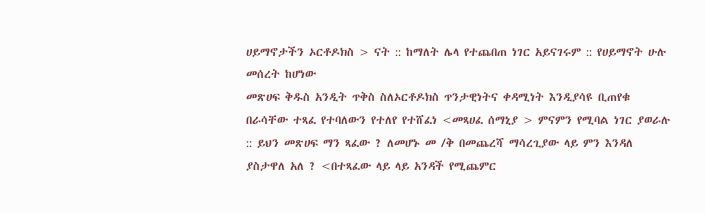ሀይማኖታችን ኦርቶዶክስ > ናት :: ከማለት ሌላ የተጨበጠ ነገር አይናገሩም :: የሀይማኖት ሁሉ መሰረት ከሆነው
መጽሀፍ ቅዱስ አንዲት ጥቅስ ስለኦርቶዶክስ ጥንታዊነትና ቀዳሚነት እንዲያሳዩ ቢጠየቁ በራሳቸው ተጻፈ የተባለውን የተለየ የተሸፈነ <መጻሀፈ ሰማኒያ > ምናምን የሚባል ነገር ያወራሉ :: ይህን መጽሀፍ ማን ጻፈው ? ለመሆኑ መ /ቅ በመጨረሻ ማሳረጊያው ላይ ምን እንዳለ ያስታዋለ አለ ? <በተጻፈው ላይ ላይ አንዳች የሚጨምር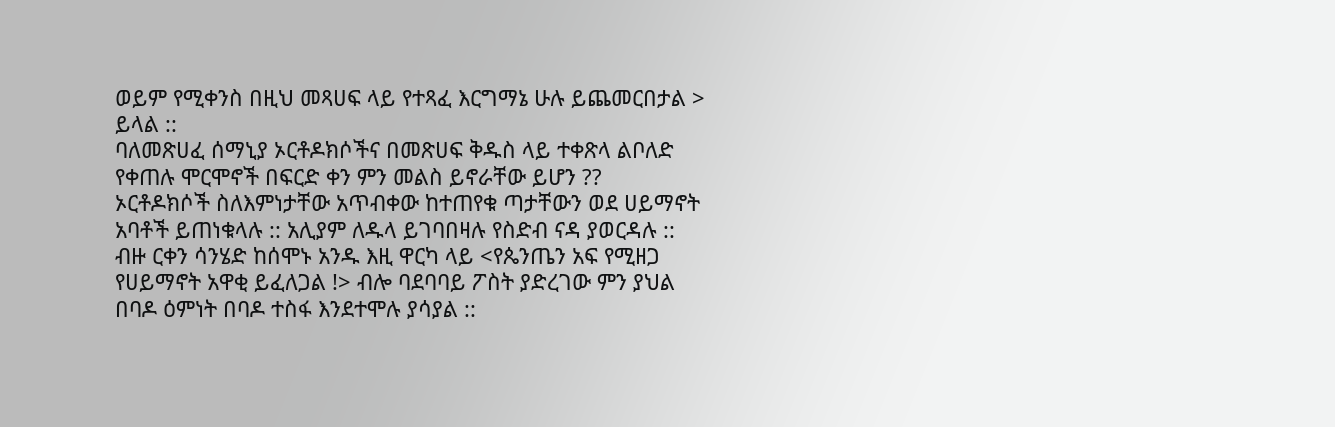ወይም የሚቀንስ በዚህ መጻሀፍ ላይ የተጻፈ እርግማኔ ሁሉ ይጨመርበታል > ይላል ::
ባለመጽሀፈ ሰማኒያ ኦርቶዶክሶችና በመጽሀፍ ቅዱስ ላይ ተቀጽላ ልቦለድ የቀጠሉ ሞርሞኖች በፍርድ ቀን ምን መልስ ይኖራቸው ይሆን ??
ኦርቶዶክሶች ስለእምነታቸው አጥብቀው ከተጠየቁ ጣታቸውን ወደ ሀይማኖት አባቶች ይጠነቁላሉ :: አሊያም ለዱላ ይገባበዛሉ የስድብ ናዳ ያወርዳሉ :: ብዙ ርቀን ሳንሄድ ከሰሞኑ አንዱ እዚ ዋርካ ላይ <የጴንጤን አፍ የሚዘጋ የሀይማኖት አዋቂ ይፈለጋል !> ብሎ ባደባባይ ፖስት ያድረገው ምን ያህል በባዶ ዕምነት በባዶ ተስፋ እንደተሞሉ ያሳያል ::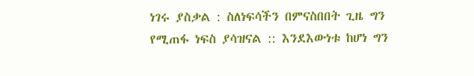ነገሩ ያስቃል : ስለነፍሳችን በምናስበበት ጊዜ ግን የሚጠፋ ነፍስ ያሳዝናል :: እንደእውነቱ ከሆነ ግን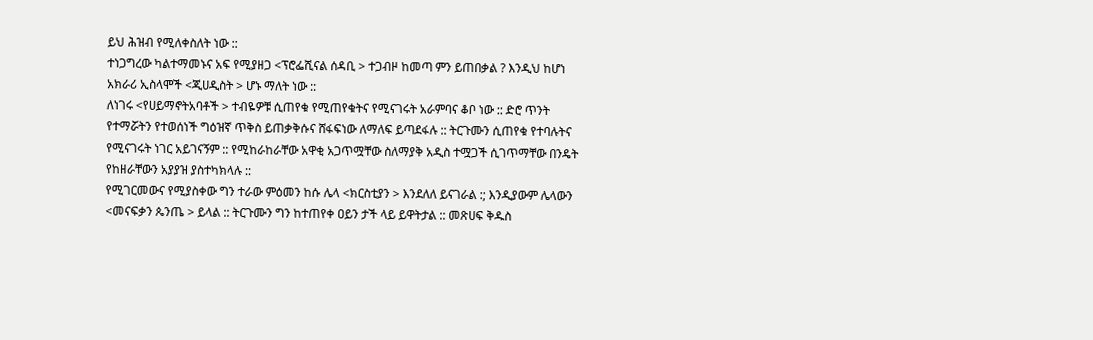ይህ ሕዝብ የሚለቀስለት ነው ::
ተነጋግረው ካልተማመኑና አፍ የሚያዘጋ <ፕሮፌሺናል ሰዳቢ > ተጋብዞ ከመጣ ምን ይጠበቃል ? እንዲህ ከሆነ አክራሪ ኢስላሞች <ጂሀዲስት > ሆኑ ማለት ነው ::
ለነገሩ <የሀይማኖትአባቶች > ተብዬዎቹ ሲጠየቁ የሚጠየቁትና የሚናገሩት አራምባና ቆቦ ነው :: ድሮ ጥንት የተማሯትን የተወሰነች ግዕዝኛ ጥቅስ ይጠቃቅሱና ሸፋፍነው ለማለፍ ይጣደፋሉ :: ትርጉሙን ሲጠየቁ የተባሉትና የሚናገሩት ነገር አይገናኝም :: የሚከራከራቸው አዋቂ አጋጥሟቸው ስለማያቅ አዲስ ተሟጋች ሲገጥማቸው በንዴት የከዘራቸውን አያያዝ ያስተካክላሉ ::
የሚገርመውና የሚያስቀው ግን ተራው ምዕመን ከሱ ሌላ <ክርስቲያን > እንደለለ ይናገራል :; እንዲያውም ሌላውን <መናፍቃን ጴንጤ > ይላል :: ትርጉሙን ግን ከተጠየቀ ዐይን ታች ላይ ይዋትታል :: መጽሀፍ ቅዱስ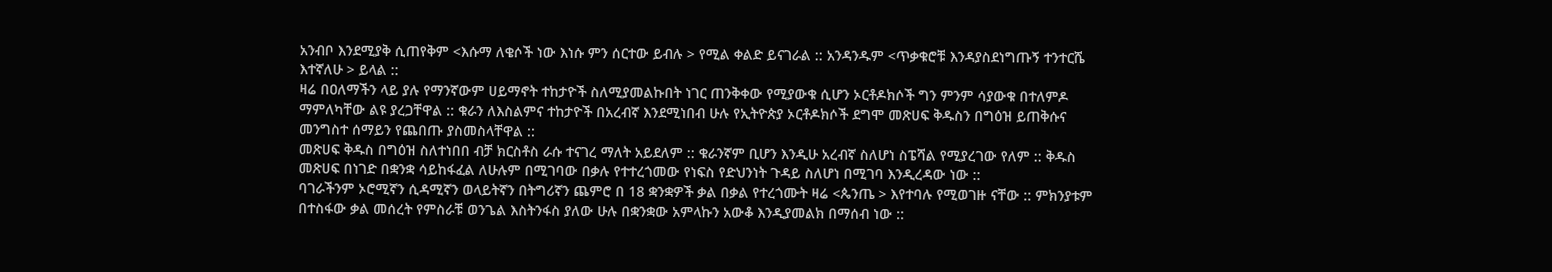አንብቦ እንደሚያቅ ሲጠየቅም <እሱማ ለቄሶች ነው እነሱ ምን ሰርተው ይብሉ > የሚል ቀልድ ይናገራል :: አንዳንዱም <ጥቃቁሮቹ እንዳያስደነግጡኝ ተንተርሼ እተኛለሁ > ይላል ::
ዛሬ በዐለማችን ላይ ያሉ የማንኛውም ሀይማኖት ተከታዮች ስለሚያመልኩበት ነገር ጠንቅቀው የሚያውቁ ሲሆን ኦርቶዶክሶች ግን ምንም ሳያውቁ በተለምዶ ማምለካቸው ልዩ ያረጋቸዋል :: ቁራን ለእስልምና ተከታዮች በአረብኛ እንደሚነበብ ሁሉ የኢትዮጵያ ኦርቶዶክሶች ደግሞ መጽሀፍ ቅዱስን በግዕዝ ይጠቅሱና መንግስተ ሰማይን የጨበጡ ያስመስላቸዋል ::
መጽሀፍ ቅዱስ በግዕዝ ስለተነበበ ብቻ ክርስቶስ ራሱ ተናገረ ማለት አይደለም :: ቁራንኛም ቢሆን እንዲሁ አረብኛ ስለሆነ ስፔሻል የሚያረገው የለም :: ቅዱስ መጽሀፍ በነገድ በቋንቋ ሳይከፋፈል ለሁሉም በሚገባው በቃሉ የተተረጎመው የነፍስ የድህንነት ጉዳይ ስለሆነ በሚገባ እንዲረዳው ነው ::
ባገራችንም ኦሮሚኛን ሲዳሚኛን ወላይትኛን በትግሪኛን ጨምሮ በ 18 ቋንቋዎች ቃል በቃል የተረጎሙት ዛሬ <ጴንጤ > እየተባሉ የሚወገዙ ናቸው :: ምክንያቱም በተስፋው ቃል መሰረት የምስራቹ ወንጌል እስትንፋስ ያለው ሁሉ በቋንቋው አምላኩን አውቆ እንዲያመልክ በማሰብ ነው ::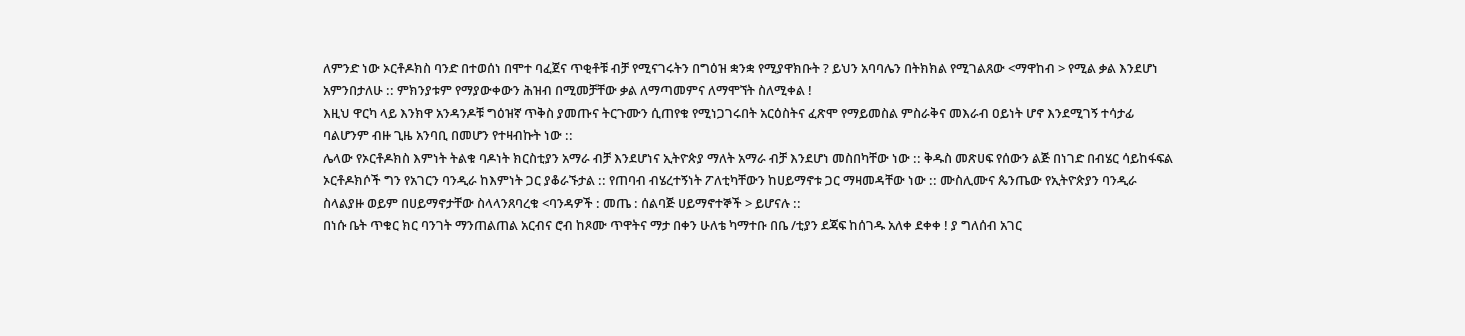ለምንድ ነው ኦርቶዶክስ ባንድ በተወሰነ በሞተ ባፈጀና ጥቂቶቹ ብቻ የሚናገሩትን በግዕዝ ቋንቋ የሚያዋክቡት ? ይህን አባባሌን በትክክል የሚገልጸው <ማዋከብ > የሚል ቃል እንደሆነ አምንበታለሁ :: ምክንያቱም የማያውቀውን ሕዝብ በሚመቻቸው ቃል ለማጣመምና ለማሞኘት ስለሚቀል !
እዚህ ዋርካ ላይ እንክዋ አንዳንዶቹ ግዕዝኛ ጥቅስ ያመጡና ትርጉሙን ሲጠየቁ የሚነጋገሩበት አርዕስትና ፈጽሞ የማይመስል ምስራቅና መእራብ ዐይነት ሆኖ እንደሚገኝ ተሳታፊ ባልሆንም ብዙ ጊዜ አንባቢ በመሆን የተዛብኩት ነው ::
ሌላው የኦርቶዶክስ እምነት ትልቁ ባዶነት ክርስቲያን አማራ ብቻ እንደሆነና ኢትዮጵያ ማለት አማራ ብቻ እንደሆነ መስበካቸው ነው :: ቅዱስ መጽሀፍ የሰውን ልጅ በነገድ በብሄር ሳይከፋፍል ኦርቶዶክሶች ግን የአገርን ባንዲራ ከእምነት ጋር ያቆራኙታል :: የጠባብ ብሄረተኝነት ፖለቲካቸውን ከሀይማኖቱ ጋር ማዛመዳቸው ነው :: ሙስሊሙና ጴንጤው የኢትዮጵያን ባንዲራ ስላልያዙ ወይም በሀይማኖታቸው ስላላንጸባረቁ <ባንዳዎች : መጤ : ሰልባጅ ሀይማኖተኞች > ይሆናሉ ::
በነሱ ቤት ጥቁር ክር ባንገት ማንጠልጠል አርብና ሮብ ከጾሙ ጥዋትና ማታ በቀን ሁለቴ ካማተቡ በቤ /ቲያን ደጃፍ ከሰገዱ አለቀ ደቀቀ ! ያ ግለሰብ አገር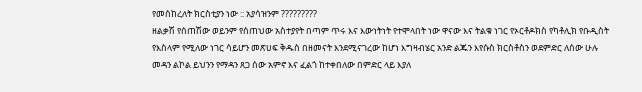የመሰከረለት ክርስቲያን ነው :: አያሳዝንም ?????????
ዘልቃሽ የሰጠሽው ወይንም የሰጠህው አስተያየት በጣም ጥሩ እና እውነትነት የተሞላበት ነው ዋናው እና ትልቁ ነገር የኦርቶዶክስ የካቶሊክ የቡዲስት የእስላም የሚለው ነገር ሳይሆን መጽሀፍ ቅዱስ በዘመናት እንደሚናገረው ከሆነ እግዛብሄር አንድ ልጁን እየሱስ ክርስቶስን ወደምድር ለሰው ሁሉ መዳን ልኮል ይህንን የማዳን ጸጋ ሰው አምኖ እና ፈልጎ ከተቀበለው በምድር ላይ እያለ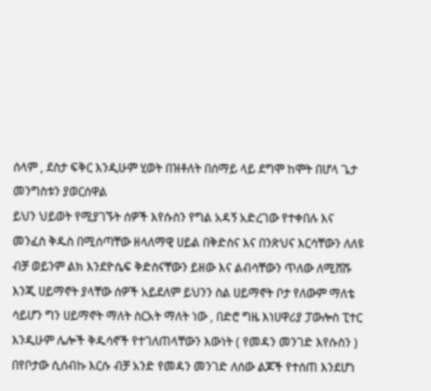ሰላም , ደስታ ፍቅር እንዲሁም ሂወት በዝቶለት በሰማይ ላይ ደግሞ ከሞት በሆላ ጌታ መንግስቱን ያወርሰዋል
ይህን ህይወት የሚያገኙት ሰዎች እየሱስን የግል አዳኝ አድረገው የተቀበሉ እና መንፈስ ቅዱስ በሚሰጣቸው ዘላለማዊ ሀይል በቅድስና እና በንጽህና እርሳቸውን ለለዩ ብቻ ወይንም ልክ እንደዮሴፍ ቅድስናቸውን ይዘው እና ልብሳቸውን ጥለው ለሚሸሹ እንጂ ሀይማኖት ያላቸው ሰዎች አይደለም ይህንን ስል ሀይማኖት ቦታ የለውም ማለቴ ሳይሆን ግን ሀይማኖት ማለት ስርአት ማለት ነው , በድሮ ግዜ እነሀዋሪያ ፓውሎስ ፒተር እንዲሁም ሌሎች ቅዱሳኖች የተገለጠላቸውን እውነት ( የመዳን መንገድ እየሱስን ) በየቦታው ሲሰብኩ እርሱ ብቻ አንድ የመዳን መንገድ ለሰው ልጆች የተሰጠ እንደሆነ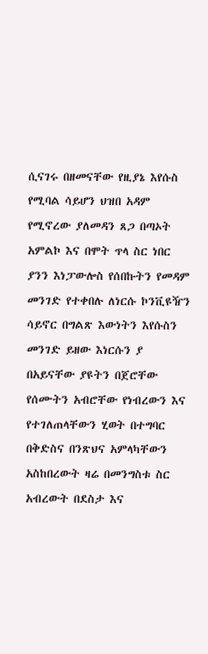ሲናገሩ በዘመናቸው የዚያኔ እየሱስ የሚባል ሳይሆን ህዝበ አዳም የሚኖረው ያለመዳን ጸጋ በጣኦት አምልኮ እና በሞት ጥላ ስር ነበር ያንን እነፓውሎስ የሰበኩትን የመዳም መንገድ የተቀበሉ ለነርሱ ኮንቪዩዥን ሳይኖር በግልጽ እውነትን እየሱስን መንገድ ይዘው እነርሱን ያ በአይናቸው ያዩትን በጀሮቸው የሰሙትን አብሮቸው የነብረውን እና የተገለጠላቸውን ሂወት በተግባር በቅድስና በንጽህና አምላካቸውን አስከበረውት ዛሬ በመንግስቱ ስር አብረውት በደስታ እና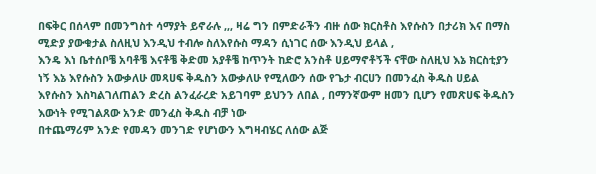በፍቅር በሰላም በመንግስተ ሳማያት ይኖራሉ ,,, ዛሬ ግን በምድራችን ብዙ ሰው ክርስቶስ እየሱስን በታሪክ እና በማስ ሚድያ ያውቁታል ስለዚህ እንዲህ ተብሎ ስለእየሱስ ማዳን ሲነገር ሰው እንዲህ ይላል ,
እንዴ እነ ቤተሰቦቼ አባቶቼ እናቶቼ ቅድመ አያቶቼ ከጥንት ከድሮ አንስቶ ሀይማኖቶኝች ናቸው ስለዚህ እኔ ክርስቲያን ነኝ እኔ እየሱስን አውቃለሁ መጻሀፍ ቅዱስን አውቃለሁ የሚለውን ሰው የጌታ ብርሀን በመንፈስ ቅዱስ ሀይል እየሱስን እስካልገለጠልን ድረስ ልንፈራረድ አይገባም ይህንን ለበል , በማንኛውም ዘመን ቢሆን የመጽሀፍ ቅዱስን እውነት የሚገልጸው አንድ መንፈስ ቅዱስ ብቻ ነው
በተጨማሪም አንድ የመዳን መንገድ የሆነውን እግዛብሄር ለሰው ልጅ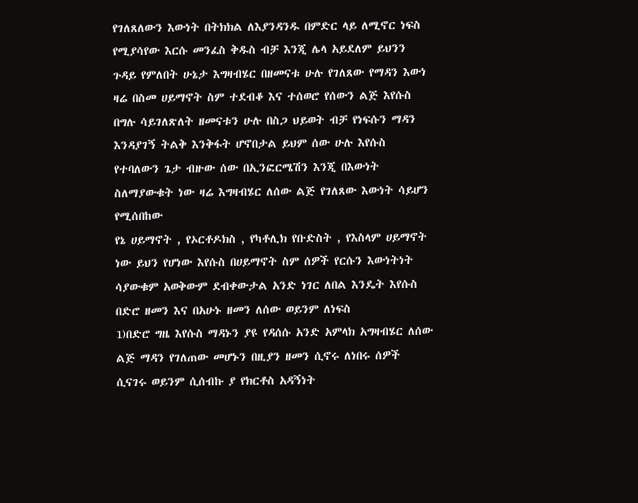የገለጸለውን እውነት በትክክል ለእያንዳንዱ በምድር ላይ ለሚኖር ነፍስ የሚያሳየው እርሱ መንፈስ ቅዱስ ብቻ እንጂ ሌላ አይደለም ይህንን ጉዳይ የምለበት ሁኔታ እግዛብሄር በዘመናቱ ሁሉ የገለጸው የማዳን እውነ ዛሬ በስመ ሀይማኖት ስም ተደብቆ እና ተሰወሮ የሰውን ልጅ እየሱስ በግሉ ሳይገለጽለት ዘመናቱን ሁሉ በስጋ ህይወት ብቻ የነፍሱን ማዳን እንዳያገኝ ትልቅ እንቅፋት ሆኖበታል ይህም ሰው ሁሉ እየሱስ የተባለውን ጌታ ብዙው ሰው በኢንፎርሜሽን እንጂ በእውነት ስለማያውቁት ነው ዛሬ እግዛብሄር ለሰው ልጅ የገለጸው እውነት ሳይሆን የሚሰበከው
የኔ ሀይማኖት , የኦርቶዶክስ , የካቶሊክ የቡድስት , የእስላም ሀይማኖት ነው ይህን የሆነው እየሱስ በሀይማኖት ስም ሰዎች የርሱን እውነትነት ሳያውቁም አወቅውም ደብቀውታል አንድ ነገር ለበል እንዴት እየሱስ በድሮ ዘመን እና በአሁኑ ዘመን ለሰው ወይንም ለነፍስ
1)በድሮ ግዜ እየሱስ ማዳኑን ያዩ የዳሰሱ አንድ አምላክ አግዛብሄር ለሰው ልጅ ማዳን የገለጠው መሆኑን በዚያን ዘመን ሲኖሩ ለነበሩ ሰዎች ሲናገሩ ወይንም ሲሰብኩ ያ የክርቶስ አዳኝነት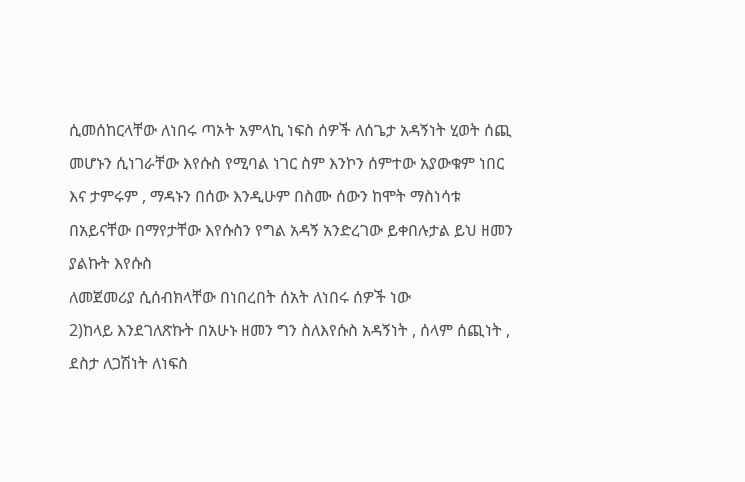ሲመሰከርላቸው ለነበሩ ጣኦት አምላኪ ነፍስ ሰዎች ለሰጌታ አዳኝነት ሂወት ሰጪ መሆኑን ሲነገራቸው እየሱስ የሚባል ነገር ስም እንኮን ሰምተው አያውቁም ነበር እና ታምሩም , ማዳኑን በሰው እንዲሁም በስሙ ሰውን ከሞት ማስነሳቱ በአይናቸው በማየታቸው እየሱስን የግል አዳኝ አንድረገው ይቀበሉታል ይህ ዘመን ያልኩት እየሱስ
ለመጀመሪያ ሲሰብክላቸው በነበረበት ሰአት ለነበሩ ሰዎች ነው
2)ከላይ እንደገለጽኩት በአሁኑ ዘመን ግን ስለእየሱስ አዳኝነት , ሰላም ሰጪነት , ደስታ ለጋሽነት ለነፍስ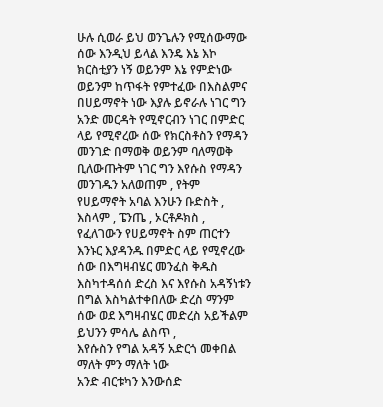ሁሉ ሲወራ ይህ ወንጌሉን የሚሰውማው ሰው እንዲህ ይላል እንዴ እኔ እኮ ክርስቲያን ነኝ ወይንም እኔ የምድነው ወይንም ከጥፋት የምተፈው በእስልምና በሀይማኖት ነው እያሉ ይኖራሉ ነገር ግን አንድ መርዳት የሚኖርብን ነገር በምድር ላይ የሚኖረው ሰው የክርስቶስን የማዳን መንገድ በማወቅ ወይንም ባለማወቅ ቢለውጡትም ነገር ግን እየሱስ የማዳን መንገዱን አለወጠም , የትም የሀይማኖት አባል እንሁን ቡድስት , እስላም , ፔንጤ , ኦርቶዶክስ , የፈለገውን የሀይማኖት ስም ጠርተን እንኑር እያዳንዱ በምድር ላይ የሚኖረው ሰው በእግዛብሄር መንፈስ ቅዱስ እስካተዳሰሰ ድረስ እና እየሱስ አዳኝነቱን በግል እስካልተቀበለው ድረስ ማንም ሰው ወደ እግዛብሄር መድረስ አይችልም
ይህንን ምሳሌ ልስጥ ,
እየሱስን የግል አዳኝ አድርጎ መቀበል ማለት ምን ማለት ነው
አንድ ብርቱካን እንውሰድ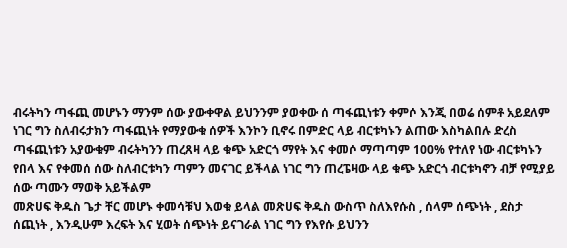ብሩትካን ጣፋጪ መሆኑን ማንም ሰው ያውቀዋል ይህንንም ያወቀው ሰ ጣፋጪነቱን ቀምሶ እንጂ በወሬ ሰምቶ አይደለም ነገር ግን ስለብሩታክን ጣፋጪነት የማያውቁ ሰዎች እንኮን ቢኖሩ በምድር ላይ ብርቱካኑን ልጠው እስካልበሉ ድረስ ጣፋጪነቱን አያውቁም ብሩትካንን ጠረጸዛ ላይ ቁጭ አድርጎ ማየት እና ቀመሶ ማጣጣም 100% የተለየ ነው ብርቱካኑን የበላ እና የቀመሰ ሰው ስለብርቱካን ጣምን መናገር ይችላል ነገር ግን ጠረፔዛው ላይ ቁጭ አድርጎ ብርቱካኖን ብቻ የሚያይ ሰው ጣሙን ማወቅ አይችልም
መጽሀፍ ቅዱስ ጌታ ቸር መሆኑ ቀመሳቹህ እወቁ ይላል መጽሀፍ ቅዱስ ውስጥ ስለእየሱስ , ሰላም ሰጭነት , ደስታ ሰጪነት , እንዲሁም እረፍት እና ሂወት ሰጭነት ይናገራል ነገር ግን የእየሱ ይህንን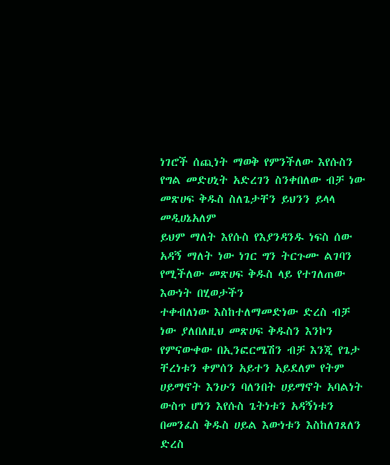ነገሮች ሰጪነት ማወቅ የምንችለው እየሱስን የግል መድሀኒት አድረገን ስንቀበለው ብቻ ነው መጽሀፍ ቅዱስ ስለጌታቸን ይህንን ይላላ መዲሀኔአለም
ይህም ማለት እየሱስ የእያንዳንዱ ነፍስ ሰው አዳኝ ማለት ነው ነገር ግን ትርጉሙ ልገባን የሚችለው መጽሀፍ ቅዱስ ላይ የተገለጠው እውነት በሂወታችን
ተቀብለነው እስከተለማመድነው ድረስ ብቻ ነው ያለበለዚህ መጽሀፍ ቅዱስን እንኮን የምናውቀው በኢንፎርሜሽን ብቻ እንጂ የጌታ ቸረነቱን ቀምሰን አይተን አይደለም የትም ሀይማኖት እንሁን ባለንበት ሀይማኖት አባልነት ውስጥ ሆነን እየሱስ ጌትነቱን አዳኝነቱን በመንፈስ ቅዱስ ሀይል እውነቱን እስከለገጸለን ድረስ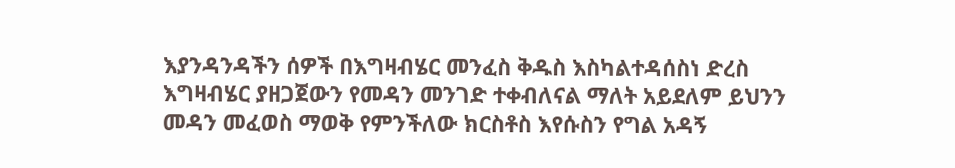እያንዳንዳችን ሰዎች በእግዛብሄር መንፈስ ቅዱስ እስካልተዳሰስነ ድረስ እግዛብሄር ያዘጋጀውን የመዳን መንገድ ተቀብለናል ማለት አይደለም ይህንን መዳን መፈወስ ማወቅ የምንችለው ክርስቶስ እየሱስን የግል አዳኝ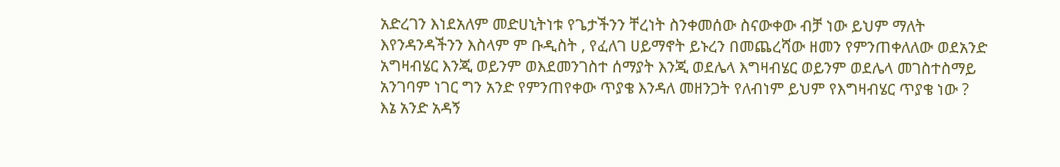አድረገን እነደአለም መድሀኒትነቱ የጌታችንን ቸረነት ስንቀመሰው ስናውቀው ብቻ ነው ይህም ማለት እየንዳንዳችንን እስላም ም ቡዲስት , የፈለገ ሀይማኖት ይኑረን በመጨረሻው ዘመን የምንጠቀለለው ወደአንድ አግዛብሄር እንጂ ወይንም ወእደመንገስተ ሰማያት እንጂ ወደሌላ እግዛብሄር ወይንም ወደሌላ መገስተስማይ አንገባም ነገር ግን አንድ የምንጠየቀው ጥያቄ እንዳለ መዘንጋት የለብነም ይህም የእግዛብሄር ጥያቄ ነው ?
እኔ አንድ አዳኝ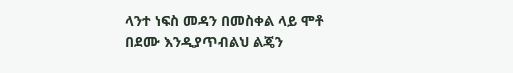ላንተ ነፍስ መዳን በመስቀል ላይ ሞቶ በደሙ እንዲያጥብልህ ልጄን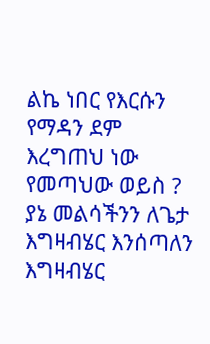ልኬ ነበር የእርሱን የማዳን ደም እረግጠህ ነው የመጣህው ወይስ ? ያኔ መልሳችንን ለጌታ እግዛብሄር እንሰጣለን እግዛብሄር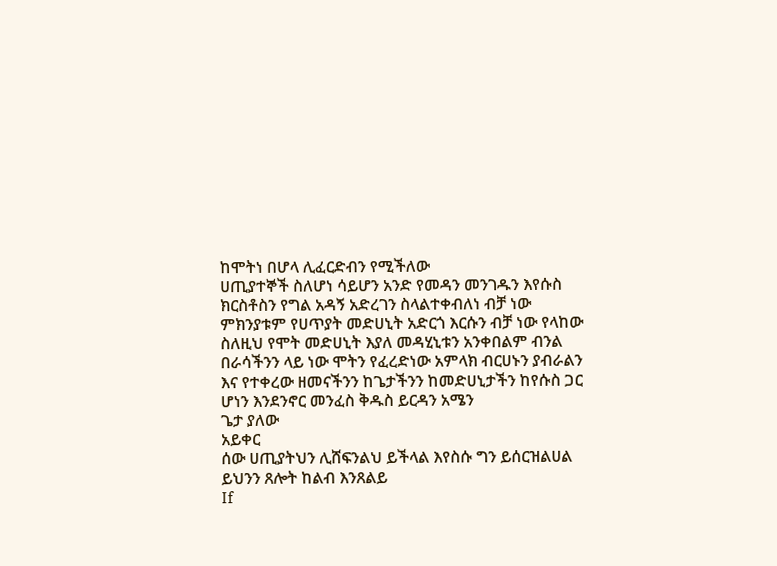ከሞትነ በሆላ ሊፈርድብን የሚችለው
ሀጢያተኞች ስለሆነ ሳይሆን አንድ የመዳን መንገዱን እየሱስ ክርስቶስን የግል አዳኝ አድረገን ስላልተቀብለነ ብቻ ነው ምክንያቱም የሀጥያት መድሀኒት አድርጎ እርሱን ብቻ ነው የላከው ስለዚህ የሞት መድሀኒት እያለ መዳሂኒቱን አንቀበልም ብንል በራሳችንን ላይ ነው ሞትን የፈረድነው አምላክ ብርሀኑን ያብራልን እና የተቀረው ዘመናችንን ከጌታችንን ከመድሀኒታችን ከየሱስ ጋር ሆነን እንደንኖር መንፈስ ቅዱስ ይርዳን አሜን
ጌታ ያለው
አይቀር
ሰው ሀጢያትህን ሊሸፍንልህ ይችላል እየስሱ ግን ይሰርዝልሀል
ይህንን ጸሎት ከልብ እንጸልይ
If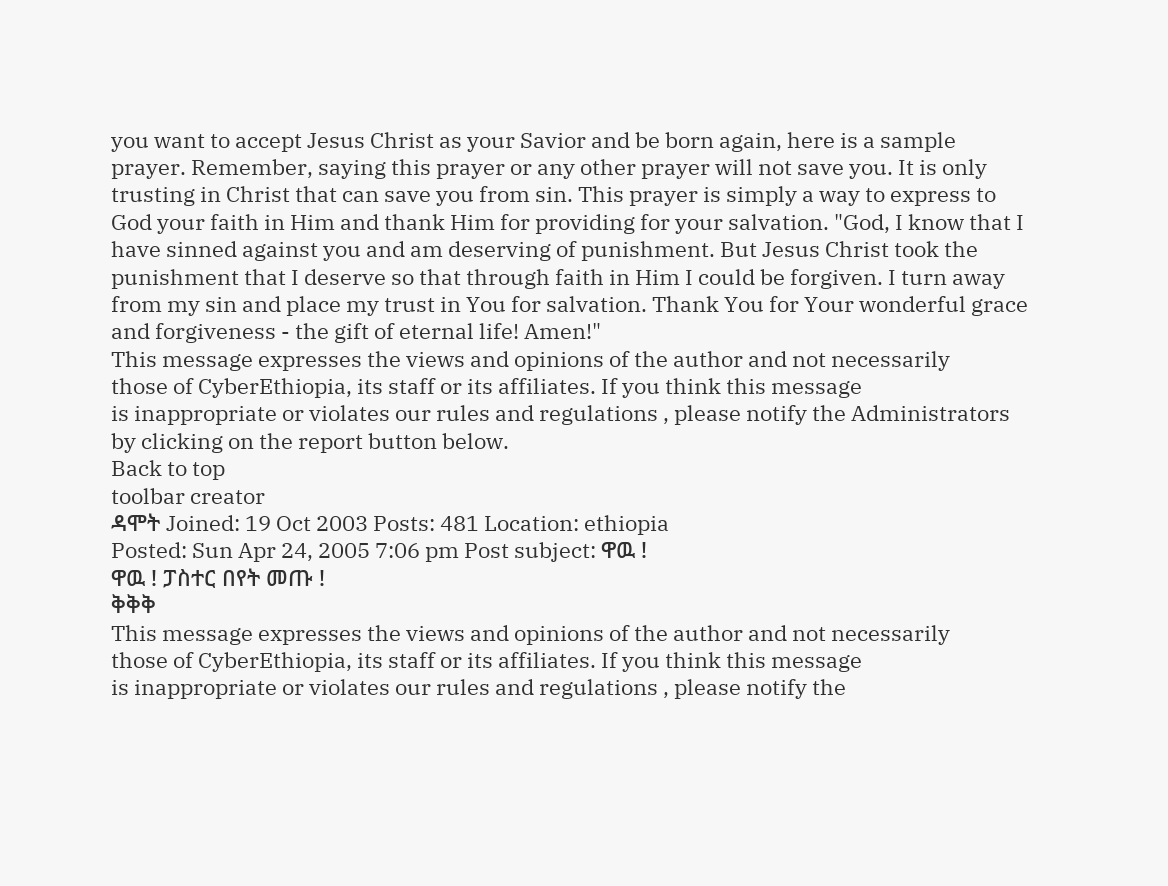you want to accept Jesus Christ as your Savior and be born again, here is a sample prayer. Remember, saying this prayer or any other prayer will not save you. It is only trusting in Christ that can save you from sin. This prayer is simply a way to express to God your faith in Him and thank Him for providing for your salvation. "God, I know that I have sinned against you and am deserving of punishment. But Jesus Christ took the punishment that I deserve so that through faith in Him I could be forgiven. I turn away from my sin and place my trust in You for salvation. Thank You for Your wonderful grace and forgiveness - the gift of eternal life! Amen!"
This message expresses the views and opinions of the author and not necessarily
those of CyberEthiopia, its staff or its affiliates. If you think this message
is inappropriate or violates our rules and regulations , please notify the Administrators by clicking on the report button below.
Back to top
toolbar creator
ዳሞት Joined: 19 Oct 2003 Posts: 481 Location: ethiopia
Posted: Sun Apr 24, 2005 7:06 pm Post subject: ዋዉ !
ዋዉ ! ፓስተር በየት መጡ !
ቅቅቅ
This message expresses the views and opinions of the author and not necessarily
those of CyberEthiopia, its staff or its affiliates. If you think this message
is inappropriate or violates our rules and regulations , please notify the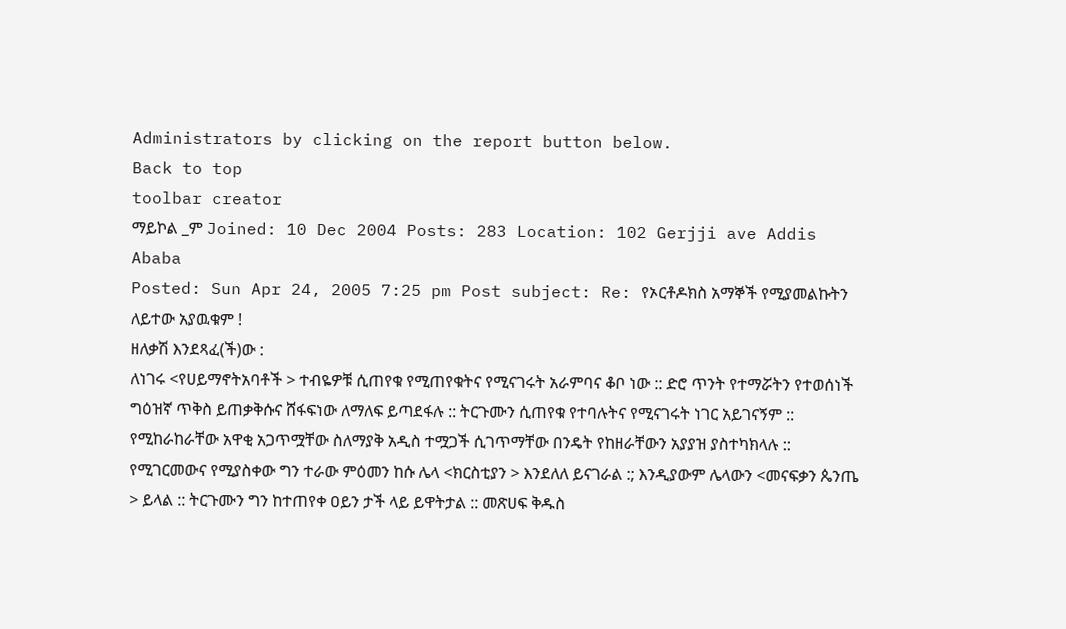Administrators by clicking on the report button below.
Back to top
toolbar creator
ማይኮል _ም Joined: 10 Dec 2004 Posts: 283 Location: 102 Gerjji ave Addis Ababa
Posted: Sun Apr 24, 2005 7:25 pm Post subject: Re: የኦርቶዶክስ አማኞች የሚያመልኩትን ለይተው አያዉቁም !
ዘለቃሽ እንደጻፈ(ች)ው :
ለነገሩ <የሀይማኖትአባቶች > ተብዬዎቹ ሲጠየቁ የሚጠየቁትና የሚናገሩት አራምባና ቆቦ ነው :: ድሮ ጥንት የተማሯትን የተወሰነች ግዕዝኛ ጥቅስ ይጠቃቅሱና ሸፋፍነው ለማለፍ ይጣደፋሉ :: ትርጉሙን ሲጠየቁ የተባሉትና የሚናገሩት ነገር አይገናኝም :: የሚከራከራቸው አዋቂ አጋጥሟቸው ስለማያቅ አዲስ ተሟጋች ሲገጥማቸው በንዴት የከዘራቸውን አያያዝ ያስተካክላሉ ::
የሚገርመውና የሚያስቀው ግን ተራው ምዕመን ከሱ ሌላ <ክርስቲያን > እንደለለ ይናገራል :; እንዲያውም ሌላውን <መናፍቃን ጴንጤ > ይላል :: ትርጉሙን ግን ከተጠየቀ ዐይን ታች ላይ ይዋትታል :: መጽሀፍ ቅዱስ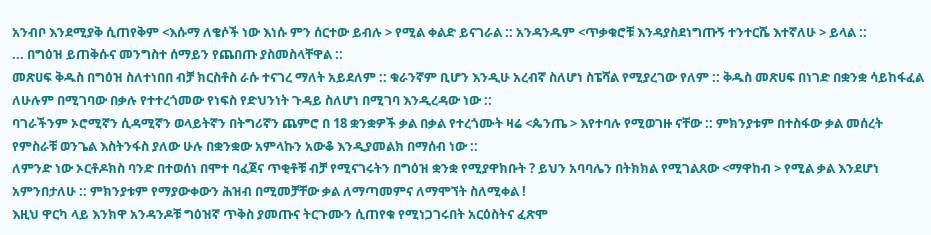አንብቦ እንደሚያቅ ሲጠየቅም <እሱማ ለቄሶች ነው እነሱ ምን ሰርተው ይብሉ > የሚል ቀልድ ይናገራል :: አንዳንዱም <ጥቃቁሮቹ እንዳያስደነግጡኝ ተንተርሼ እተኛለሁ > ይላል ::
... በግዕዝ ይጠቅሱና መንግስተ ሰማይን የጨበጡ ያስመስላቸዋል ::
መጽሀፍ ቅዱስ በግዕዝ ስለተነበበ ብቻ ክርስቶስ ራሱ ተናገረ ማለት አይደለም :: ቁራንኛም ቢሆን እንዲሁ አረብኛ ስለሆነ ስፔሻል የሚያረገው የለም :: ቅዱስ መጽሀፍ በነገድ በቋንቋ ሳይከፋፈል ለሁሉም በሚገባው በቃሉ የተተረጎመው የነፍስ የድህንነት ጉዳይ ስለሆነ በሚገባ እንዲረዳው ነው ::
ባገራችንም ኦሮሚኛን ሲዳሚኛን ወላይትኛን በትግሪኛን ጨምሮ በ 18 ቋንቋዎች ቃል በቃል የተረጎሙት ዛሬ <ጴንጤ > እየተባሉ የሚወገዙ ናቸው :: ምክንያቱም በተስፋው ቃል መሰረት የምስራቹ ወንጌል እስትንፋስ ያለው ሁሉ በቋንቋው አምላኩን አውቆ እንዲያመልክ በማሰብ ነው ::
ለምንድ ነው ኦርቶዶክስ ባንድ በተወሰነ በሞተ ባፈጀና ጥቂቶቹ ብቻ የሚናገሩትን በግዕዝ ቋንቋ የሚያዋክቡት ? ይህን አባባሌን በትክክል የሚገልጸው <ማዋከብ > የሚል ቃል እንደሆነ አምንበታለሁ :: ምክንያቱም የማያውቀውን ሕዝብ በሚመቻቸው ቃል ለማጣመምና ለማሞኘት ስለሚቀል !
እዚህ ዋርካ ላይ እንክዋ አንዳንዶቹ ግዕዝኛ ጥቅስ ያመጡና ትርጉሙን ሲጠየቁ የሚነጋገሩበት አርዕስትና ፈጽሞ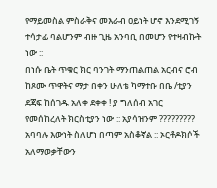የማይመስል ምስራቅና መእራብ ዐይነት ሆኖ እንደሚገኝ ተሳታፊ ባልሆንም ብዙ ጊዜ አንባቢ በመሆን የተዛብኩት ነው ::
በነሱ ቤት ጥቁር ክር ባንገት ማንጠልጠል አርብና ሮብ ከጾሙ ጥዋትና ማታ በቀን ሁለቴ ካማተቡ በቤ /ቲያን ደጃፍ ከሰገዱ አለቀ ደቀቀ ! ያ ግለሰብ አገር የመሰከረለት ክርስቲያን ነው :: አያሳዝንም ?????????
አባባሉ እውነት ስለሆነ በጣም አስቆኛል :: ኦርቶዶክሶች አለማወቃቸውን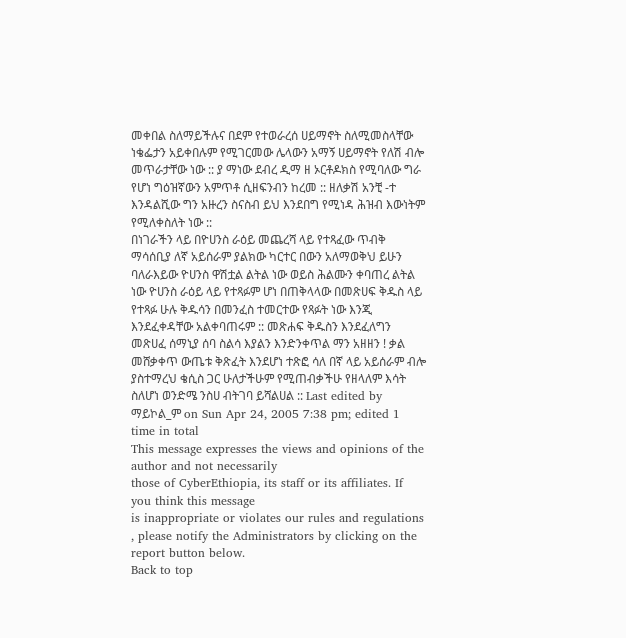መቀበል ስለማይችሉና በደም የተወራረሰ ሀይማኖት ስለሚመስላቸው ነቄፌታን አይቀበሉም የሚገርመው ሌላውን አማኝ ሀይማኖት የለሽ ብሎ መጥራታቸው ነው :: ያ ማነው ደብረ ዲማ ዘ ኦርቶዶክስ የሚባለው ግራ የሆነ ግዕዝኛውን አምጥቶ ሲዘፍንብን ከረመ :: ዘለቃሽ አንቺ -ተ እንዳልሺው ግን አዙረን ስናስብ ይህ እንደበግ የሚነዳ ሕዝብ እውነትም የሚለቀስለት ነው ::
በነገራችን ላይ በዮሀንስ ራዕይ መጨረሻ ላይ የተጻፈው ጥብቅ ማሳሰቢያ ለኛ አይሰራም ያልክው ካርተር በውን አለማወቅህ ይሁን ባለራእይው ዮሀንስ ዋሽቷል ልትል ነው ወይስ ሕልሙን ቀባጠረ ልትል ነው ዮሀንስ ራዕይ ላይ የተጻፉም ሆነ በጠቅላላው በመጽሀፍ ቅዱስ ላይ የተጻፉ ሁሉ ቅዱሳን በመንፈስ ተመርተው የጻፉት ነው እንጂ እንደፈቀዳቸው አልቀባጠሩም :: መጽሐፍ ቅዱስን እንደፈለግን መጽሀፈ ሰማኒያ ሰባ ስልሳ እያልን እንድንቀጥል ማን አዘዘን ! ቃል መሸቃቀጥ ውጤቱ ቅጽፈት እንደሆነ ተጽፎ ሳለ በኛ ላይ አይሰራም ብሎ ያስተማረህ ቄሲስ ጋር ሁለታችሁም የሚጠብቃችሁ የዘላለም እሳት ስለሆነ ወንድሜ ንስሀ ብትገባ ይሻልሀል :: Last edited by ማይኮል_ም on Sun Apr 24, 2005 7:38 pm; edited 1 time in total
This message expresses the views and opinions of the author and not necessarily
those of CyberEthiopia, its staff or its affiliates. If you think this message
is inappropriate or violates our rules and regulations , please notify the Administrators by clicking on the report button below.
Back to top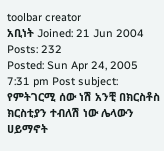toolbar creator
አቢነት Joined: 21 Jun 2004 Posts: 232
Posted: Sun Apr 24, 2005 7:31 pm Post subject:
የምትገርሚ ሰው ነሽ አንቺ በክርስቶስ ክርስቲያን ተብለሽ ነው ሌላውን ሀይማኖት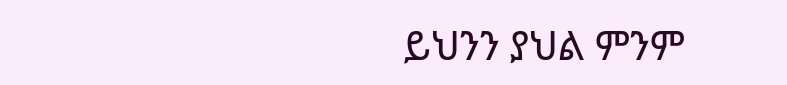ይህንን ያህል ምንም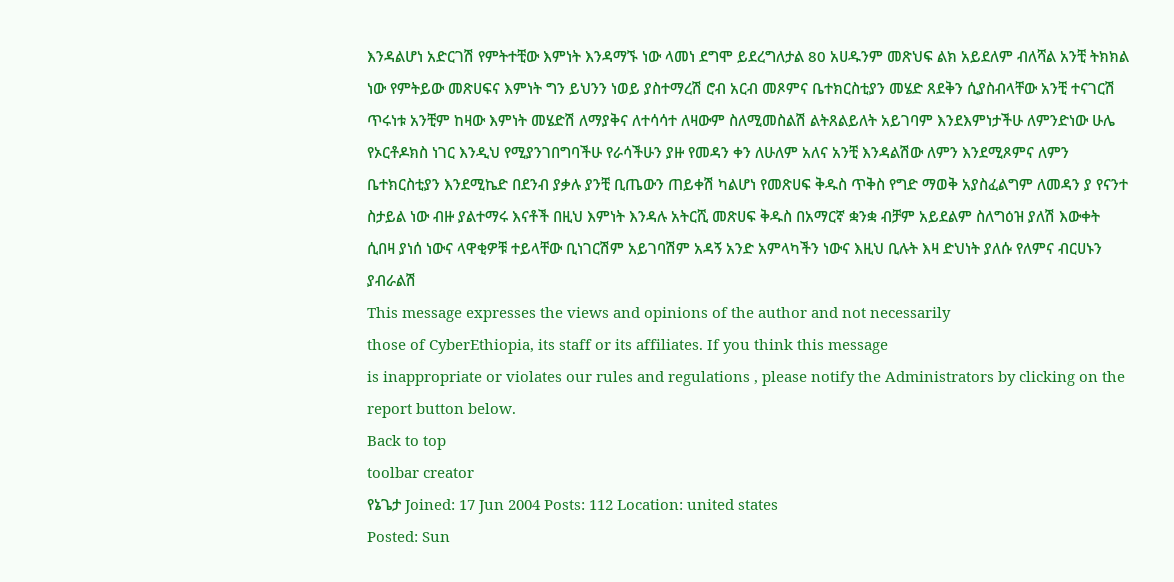እንዳልሆነ አድርገሽ የምትተቺው እምነት እንዳማኙ ነው ላመነ ደግሞ ይደረግለታል 80 አሀዱንም መጽህፍ ልክ አይደለም ብለሻል አንቺ ትክክል ነው የምትይው መጽሀፍና እምነት ግን ይህንን ነወይ ያስተማረሽ ሮብ አርብ መጾምና ቤተክርስቲያን መሄድ ጸደቅን ሲያስብላቸው አንቺ ተናገርሽ ጥሩነቱ አንቺም ከዛው እምነት መሄድሽ ለማያቅና ለተሳሳተ ለዛውም ስለሚመስልሽ ልትጸልይለት አይገባም እንደእምነታችሁ ለምንድነው ሁሌ የኦርቶዶክስ ነገር እንዲህ የሚያንገበግባችሁ የራሳችሁን ያዙ የመዳን ቀን ለሁለም አለና አንቺ እንዳልሽው ለምን እንደሚጾምና ለምን ቤተክርስቲያን እንደሚኬድ በደንብ ያቃሉ ያንቺ ቢጤውን ጠይቀሽ ካልሆነ የመጽሀፍ ቅዱስ ጥቅስ የግድ ማወቅ አያስፈልግም ለመዳን ያ የናንተ ስታይል ነው ብዙ ያልተማሩ እናቶች በዚህ እምነት እንዳሉ አትርሺ መጽሀፍ ቅዱስ በአማርኛ ቋንቋ ብቻም አይደልም ስለግዕዝ ያለሽ እውቀት ሲበዛ ያነሰ ነውና ላዋቂዎቹ ተይላቸው ቢነገርሽም አይገባሽም አዳኝ አንድ አምላካችን ነውና እዚህ ቢሉት እዛ ድህነት ያለሱ የለምና ብርሀኑን ያብራልሽ
This message expresses the views and opinions of the author and not necessarily
those of CyberEthiopia, its staff or its affiliates. If you think this message
is inappropriate or violates our rules and regulations , please notify the Administrators by clicking on the report button below.
Back to top
toolbar creator
የኔጌታ Joined: 17 Jun 2004 Posts: 112 Location: united states
Posted: Sun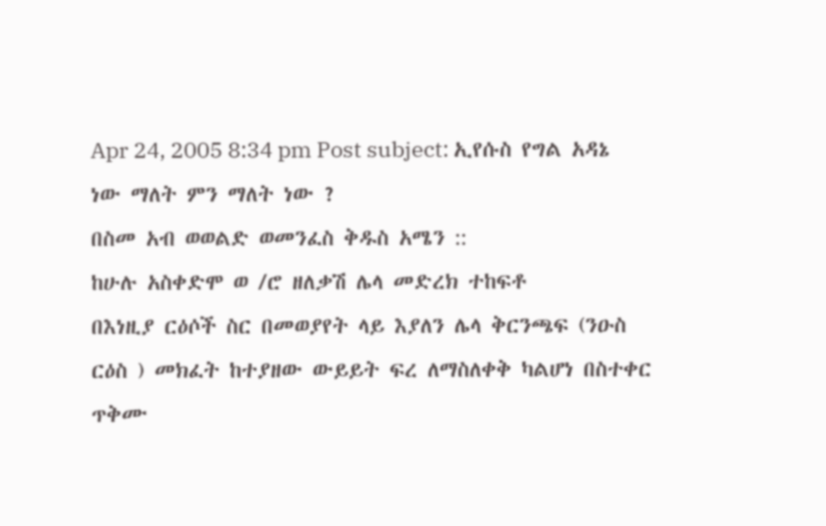Apr 24, 2005 8:34 pm Post subject: ኢየሱስ የግል አዳኔ ነው ማለት ምን ማለት ነው ?
በስመ አብ ወወልድ ወመንፈስ ቅዱስ አሜን ::
ከሁሉ አስቀድሞ ወ /ሮ ዘለቃሽ ሌላ መድረክ ተከፍቶ
በእነዚያ ርዕሶች ስር በመወያየት ላይ እያለን ሌላ ቅርንጫፍ (ንዑስ ርዕስ ) መክፈት ከተያዘው ውይይት ፍረ ለማስለቀቅ ካልሆነ በስተቀር ጥቅሙ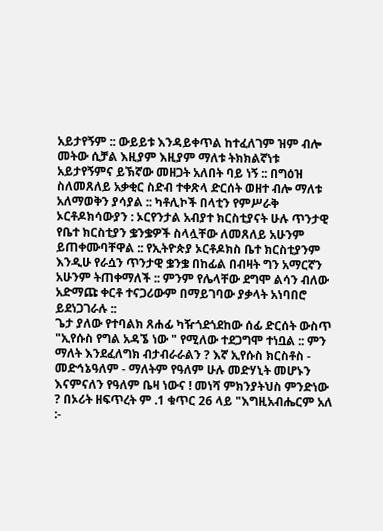አይታየኝም :: ውይይቱ እንዳይቀጥል ከተፈለገም ዝም ብሎ መትው ሲቻል እዚያም እዚያም ማለቱ ትክክልኛነቱ አይታየኝምና ይኽኛው መዘጋት አለበት ባይ ነኝ :: በግዕዝ ስለመጸለይ አቃቂር ስድብ ተቀጽላ ድርሰት ወዘተ ብሎ ማለቱ አለማወቅን ያሳያል :: ካቶሊኮች በላቲን የምሥራቅ ኦርቶዶክሳውያን : ኦርየንታል አብያተ ክርስቲያናት ሁሉ ጥንታዊ የቤተ ክርስቲያን ቌንቌዎች ስላሏቸው ለመጸለይ አሁንም ይጠቀሙባቸዋል :: የኢትዮጵያ ኦርቶዶክስ ቤተ ክርስቲያንም እንዲሁ የራሷን ጥንታዊ ቌንቌ በከፊል በብዛት ግን አማርኛን አሁንም ትጠቀማለች :: ምንም የሌላቸው ደግሞ ልሳን ብለው አድማጩ ቀርቶ ተናጋሪውም በማይገባው ያቃላት አነባበሮ ይደነጋገራሉ ::
ጌታ ያለው የተባልክ ጸሐፊ ካዥጎደጎደከው ሰፊ ድርሰት ውስጥ "ኢየሱስ የግል አዳኜ ነው " የሚለው ተደጋግሞ ተነቧል :: ምን ማለት እንደፈለግክ ብታብራራልን ? እኛ ኢየሱስ ክርስቶስ - መድኅኔዓለም - ማለትም የዓለም ሁሉ መድሃኒት መሆኑን እናምናለን የዓለም ቤዛ ነውና ! መነሻ ምክንያትህስ ምንድነው ? በኦሪት ዘፍጥረት ም .1 ቁጥር 26 ላይ "እግዚአብሔርም አለ :-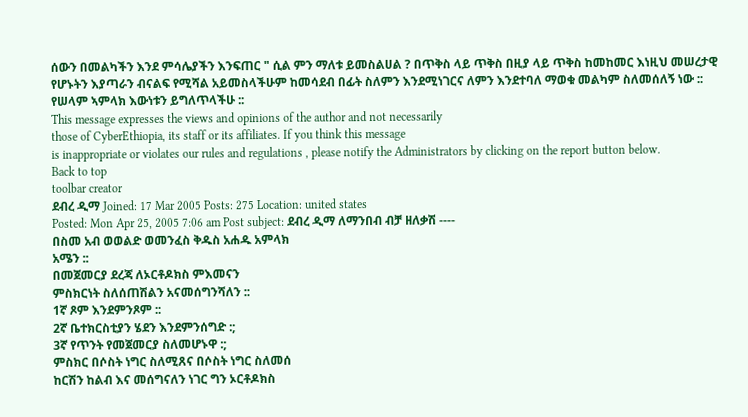ሰውን በመልካችን እንደ ምሳሌያችን እንፍጠር " ሲል ምን ማለቱ ይመስልሀል ? በጥቅስ ላይ ጥቅስ በዚያ ላይ ጥቅስ ከመከመር እነዚህ መሠረታዊ የሆኑትን እያጣራን ብናልፍ የሚሻል አይመስላችሁም ከመሳደብ በፊት ስለምን እንደሚነገርና ለምን እንደተባለ ማወቁ መልካም ስለመሰለኝ ነው ::
የሠላም ኣምላክ እውነቱን ይግለጥላችሁ ::
This message expresses the views and opinions of the author and not necessarily
those of CyberEthiopia, its staff or its affiliates. If you think this message
is inappropriate or violates our rules and regulations , please notify the Administrators by clicking on the report button below.
Back to top
toolbar creator
ደብረ ዲማ Joined: 17 Mar 2005 Posts: 275 Location: united states
Posted: Mon Apr 25, 2005 7:06 am Post subject: ደብረ ዲማ ለማንበብ ብቻ ዘለቃሽ ----
በስመ አብ ወወልድ ወመንፈስ ቅዱስ አሐዱ አምላክ
አሜን ::
በመጀመርያ ደረጃ ለኦርቶዶክስ ምእመናን
ምስክርነት ስለሰጠሽልን አናመሰግንሻለን ::
1ኛ ጾም እንደምንጾም ::
2ኛ ቤተክርስቲያን ሄደን እንደምንሰግድ :;
3ኛ የጥንት የመጀመርያ ስለመሆኑዋ :;
ምስክር በሶስት ነግር ስለሚጸና በሶስት ነግር ስለመሰ
ከርሽን ከልብ እና መሰግናለን ነገር ግን ኦርቶዶክስ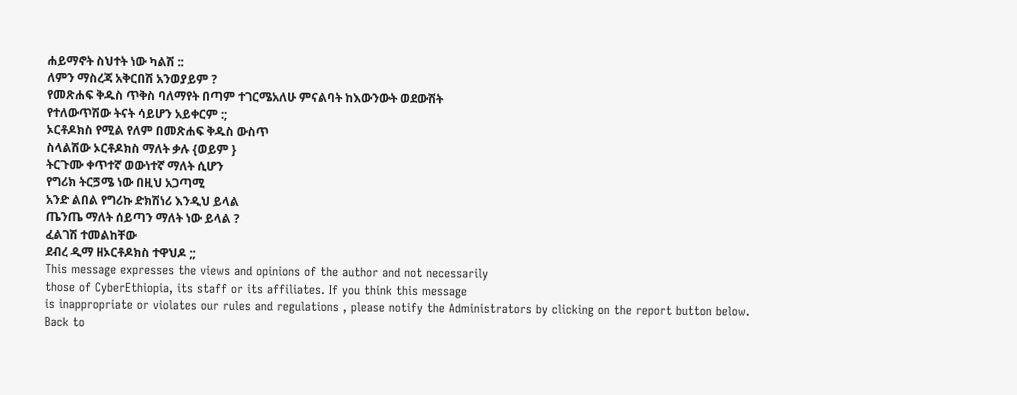ሐይማኖት ስህተት ነው ካልሽ ::
ለምን ማስረጃ አቅርበሽ አንወያይም ?
የመጽሐፍ ቅዱስ ጥቅስ ባለማየት በጣም ተገርሜአለሁ ምናልባት ከእውንውት ወደውሽት
የተለውጥሽው ትናት ሳይሆን አይቀርም :;
ኦርቶዶክስ የሚል የለም በመጽሐፍ ቅዱስ ውስጥ
ስላልሽው ኦርቶዶክስ ማለት ቃሉ {ወይም }
ትርጉሙ ቀጥተኛ ወውነተኛ ማለት ሲሆን
የግሪክ ትርጛሜ ነው በዚህ አጋጣሚ
አንድ ልበል የግሪኩ ድክሽነሪ እንዲህ ይላል
ጤንጤ ማለት ሰይጣን ማለት ነው ይላል ?
ፈልገሽ ተመልከቸው
ደብረ ዲማ ዘኦርቶዶክስ ተዋህዶ ;;
This message expresses the views and opinions of the author and not necessarily
those of CyberEthiopia, its staff or its affiliates. If you think this message
is inappropriate or violates our rules and regulations , please notify the Administrators by clicking on the report button below.
Back to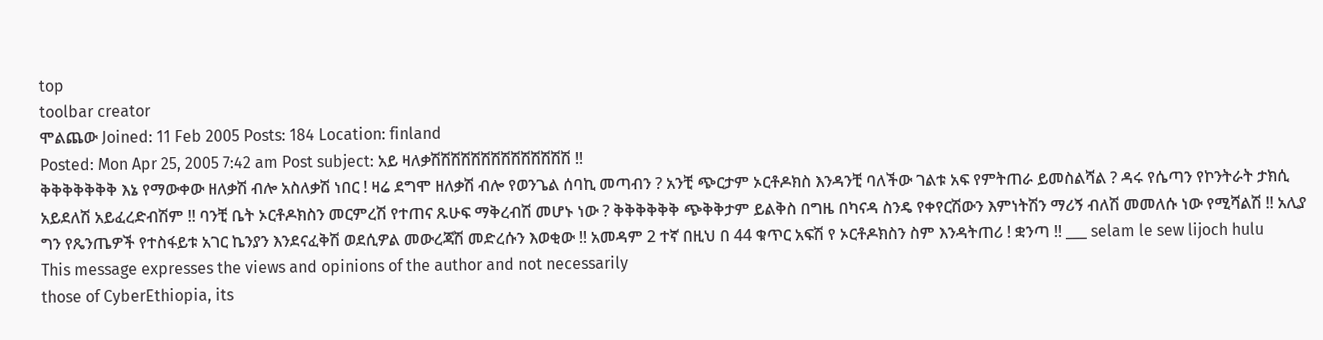top
toolbar creator
ሞልጨው Joined: 11 Feb 2005 Posts: 184 Location: finland
Posted: Mon Apr 25, 2005 7:42 am Post subject: አይ ዛለቃሽሽሽሽሽሽሽሽሽሽሽሽሽሽ !!
ቅቅቅቅቅቅቅ እኔ የማውቀው ዘለቃሽ ብሎ አስለቃሽ ነበር ! ዛሬ ደግሞ ዘለቃሽ ብሎ የወንጌል ሰባኪ መጣብን ? አንቺ ጭርታም ኦርቶዶክስ እንዳንቺ ባለችው ገልቱ አፍ የምትጠራ ይመስልሻል ? ዳሩ የሴጣን የኮንትራት ታክሲ አይደለሽ አይፈረድብሽም !! ባንቺ ቤት ኦርቶዶክስን መርምረሽ የተጠና ጹሁፍ ማቅረብሽ መሆኑ ነው ? ቅቅቅቅቅቅ ጭቅቅታም ይልቅስ በግዜ በካናዳ ስንዴ የቀየርሽውን እምነትሽን ማሪኝ ብለሽ መመለሱ ነው የሚሻልሽ !! አሊያ ግን የጼንጤዎች የተስፋይቱ አገር ኬንያን እንደናፈቅሽ ወደሲዎል መውረጃሽ መድረሱን እወቂው !! አመዳም 2 ተኛ በዚህ በ 44 ቁጥር አፍሽ የ ኦርቶዶክስን ስም እንዳትጠሪ ! ቋንጣ !! ___ selam le sew lijoch hulu
This message expresses the views and opinions of the author and not necessarily
those of CyberEthiopia, its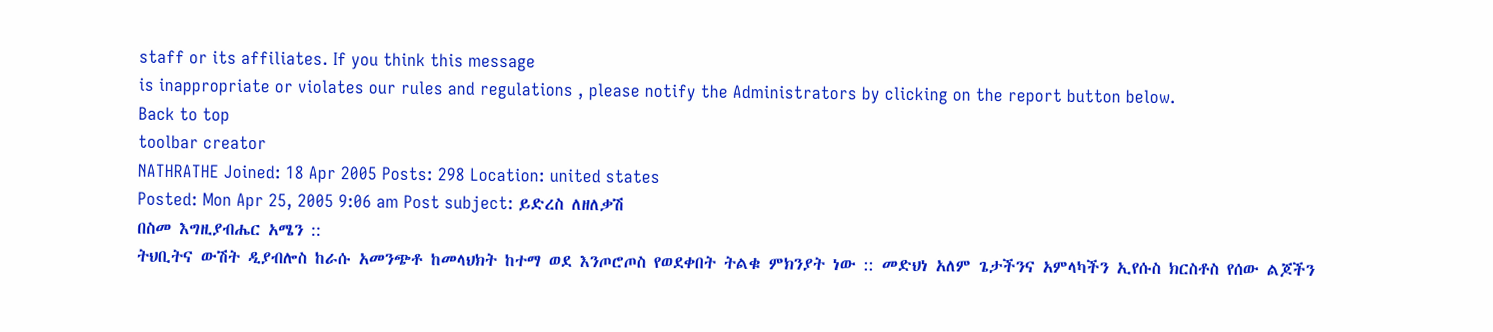staff or its affiliates. If you think this message
is inappropriate or violates our rules and regulations , please notify the Administrators by clicking on the report button below.
Back to top
toolbar creator
NATHRATHE Joined: 18 Apr 2005 Posts: 298 Location: united states
Posted: Mon Apr 25, 2005 9:06 am Post subject: ይድረስ ለዘለቃሽ
በስመ እግዚያብሔር አሜን ::
ትህቢትና ውሽት ዲያብሎስ ከራሱ አመንጭቶ ከመላህክት ከተማ ወደ እንጦሮጦስ የወደቀበት ትልቁ ምክንያት ነው :: መድህነ አለም ጌታችንና አምላካችን ኢየሱስ ክርስቶስ የሰው ልጆችን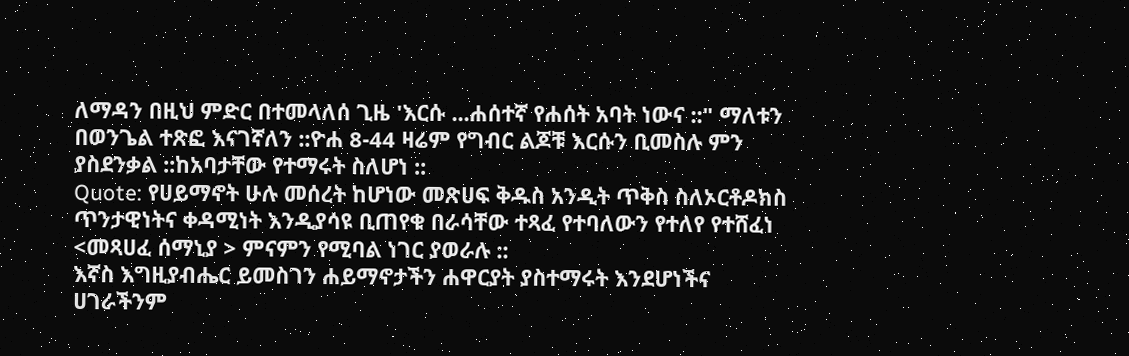ለማዳን በዚህ ምድር በተመላለሰ ጊዜ 'እርሱ ...ሐሰተኛ የሐሰት አባት ነውና ::" ማለቱን በወንጌል ተጽፎ እናገኛለን ::ዮሐ 8-44 ዛሬም የግብር ልጆቹ እርሱን ቢመስሉ ምን ያስደንቃል ::ከአባታቸው የተማሩት ስለሆነ ::
Quote: የሀይማኖት ሁሉ መሰረት ከሆነው መጽሀፍ ቅዱስ አንዲት ጥቅስ ስለኦርቶዶክስ ጥንታዊነትና ቀዳሚነት እንዲያሳዩ ቢጠየቁ በራሳቸው ተጻፈ የተባለውን የተለየ የተሸፈነ <መጻሀፈ ሰማኒያ > ምናምን የሚባል ነገር ያወራሉ ::
እኛስ እግዚያብሔር ይመስገን ሐይማኖታችን ሐዋርያት ያስተማሩት እንደሆነችና ሀገራችንም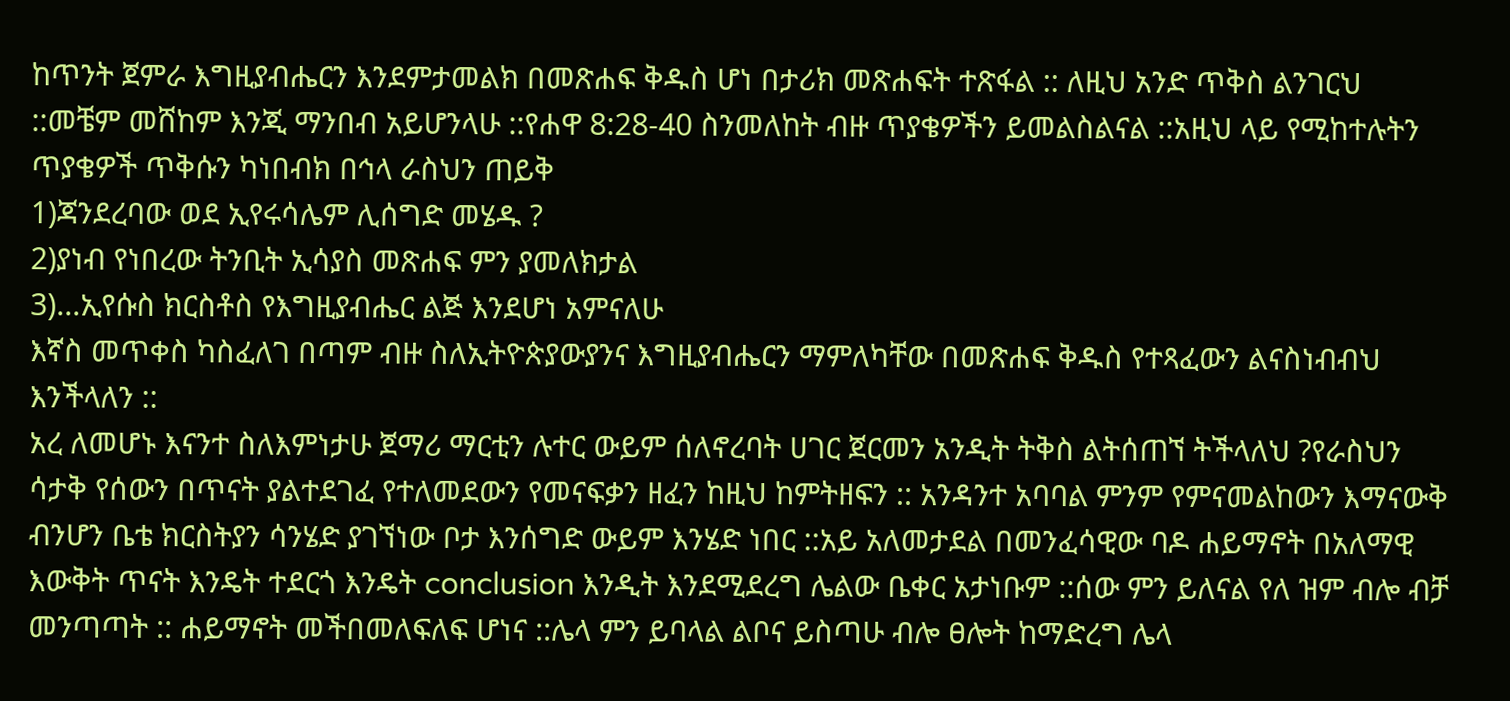ከጥንት ጀምራ እግዚያብሔርን እንደምታመልክ በመጽሐፍ ቅዱስ ሆነ በታሪክ መጽሐፍት ተጽፋል :: ለዚህ አንድ ጥቅስ ልንገርህ ::መቼም መሸከም እንጂ ማንበብ አይሆንላሁ ::የሐዋ 8:28-40 ስንመለከት ብዙ ጥያቄዎችን ይመልስልናል ::አዚህ ላይ የሚከተሉትን ጥያቄዎች ጥቅሱን ካነበብክ በኅላ ራስህን ጠይቅ
1)ጃንደረባው ወደ ኢየሩሳሌም ሊሰግድ መሄዱ ?
2)ያነብ የነበረው ትንቢት ኢሳያስ መጽሐፍ ምን ያመለክታል
3)...ኢየሱስ ክርስቶስ የእግዚያብሔር ልጅ እንደሆነ አምናለሁ
እኛስ መጥቀስ ካስፈለገ በጣም ብዙ ስለኢትዮጵያውያንና እግዚያብሔርን ማምለካቸው በመጽሐፍ ቅዱስ የተጻፈውን ልናስነብብህ እንችላለን ::
አረ ለመሆኑ እናንተ ስለእምነታሁ ጀማሪ ማርቲን ሉተር ውይም ሰለኖረባት ሀገር ጀርመን አንዲት ትቅስ ልትሰጠኘ ትችላለህ ?የራስህን ሳታቅ የሰውን በጥናት ያልተደገፈ የተለመደውን የመናፍቃን ዘፈን ከዚህ ከምትዘፍን :: አንዳንተ አባባል ምንም የምናመልከውን እማናውቅ ብንሆን ቤቴ ክርስትያን ሳንሄድ ያገኘነው ቦታ እንሰግድ ውይም እንሄድ ነበር ::አይ አለመታደል በመንፈሳዊው ባዶ ሐይማኖት በአለማዊ እውቅት ጥናት እንዴት ተደርጎ እንዴት conclusion እንዲት እንደሚደረግ ሌልው ቤቀር አታነቡም ::ሰው ምን ይለናል የለ ዝም ብሎ ብቻ መንጣጣት :: ሐይማኖት መችበመለፍለፍ ሆነና ::ሌላ ምን ይባላል ልቦና ይስጣሁ ብሎ ፀሎት ከማድረግ ሌላ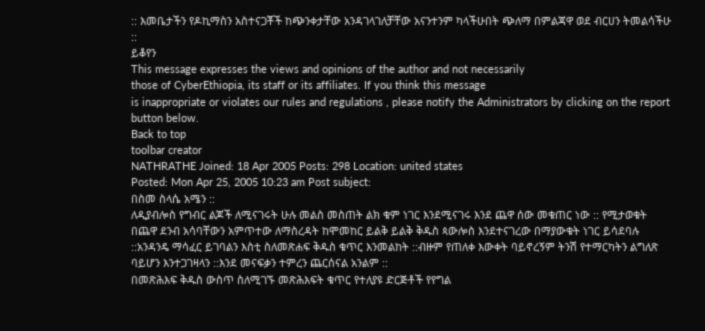:: እመቤታችን የዶኪማስን አስተናጋቾች ከጭንቀታቸው አንዳገላገለቻቸው አናንተንም ካላችሁበት ጭለማ በምልጃዋ ወደ ብርሀን ትመልሳችሁ ::
ይቆየን
This message expresses the views and opinions of the author and not necessarily
those of CyberEthiopia, its staff or its affiliates. If you think this message
is inappropriate or violates our rules and regulations , please notify the Administrators by clicking on the report button below.
Back to top
toolbar creator
NATHRATHE Joined: 18 Apr 2005 Posts: 298 Location: united states
Posted: Mon Apr 25, 2005 10:23 am Post subject:
በስመ ስላሴ አሜን ::
ለዲያብሎስ የግብር ልጆች ለሚናገሩት ሁሉ መልስ መስጠት ልክ ቁም ነገር እንደሚናገሩ እንደ ጨዋ ሰው መቁጠር ነው :: የሚታወቁት በጨዋ ደንብ አሳባቸውን አምጥተው ለማስረዳት ከሞመከር ይልቅ ይልቅ ቅዱስ ጳውሎስ እንደተናገረው በማያውቁት ነገር ይሳደባሉ ::አንዳንዴ ማሳፈር ይገባልን እስቲ ስለመጽሐፍ ቅዱስ ቁጥር እንመልከት ::ብዙም የጠለቀ እውቀት ባይኖረኝም ትንሽ የተማርካትን ልግለጽ ባይሆን እንተጋገዛላን ::እንደ መናፍቃን ተምረን ጨርሰናል አንልም ::
በመጽሕእፍ ቅዱስ ውስጥ ስለሚገኙ መጽሕእፍት ቁጥር የተለያዩ ድርጅቶች የየግል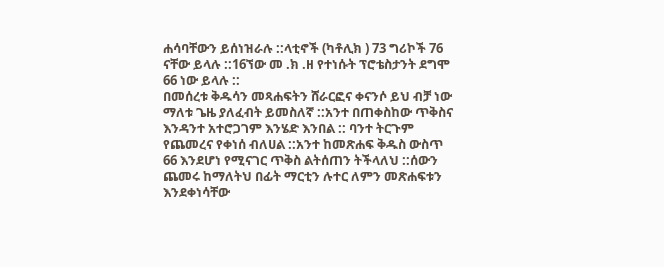ሐሳባቸውን ይሰነዝራሉ ::ላቲኖች (ካቶሊክ ) 73 ግሪኮች 76 ናቸው ይላሉ ::16ኘው መ .ክ .ዘ የተነሱት ፕሮቴስታንት ደግሞ 66 ነው ይላሉ ::
በመሰረቱ ቅዱሳን መጻሐፍትን ሸራርፎና ቀናንሶ ይህ ብቻ ነው ማለቱ ጌዜ ያለፈብት ይመስለኛ ::አንተ በጠቀስከው ጥቅስና እንዳንተ አተሮጋገም እንሄድ እንበል :: ባንተ ትርጉም የጨመረና የቀነሰ ብለሀል ::አንተ ከመጽሐፍ ቅዱስ ውስጥ 66 እንደሆነ የሚናገር ጥቅስ ልትሰጠን ትችላለህ ::ሰውን ጨመሩ ከማለትህ በፊት ማርቲን ሉተር ለምን መጽሐፍቱን እንደቀነሳቸው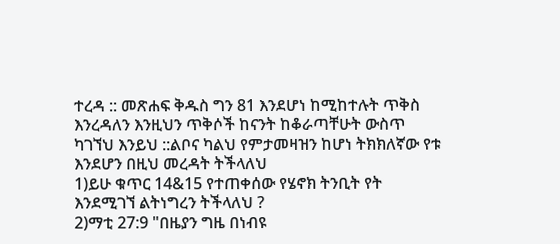ተረዳ :: መጽሐፍ ቅዱስ ግን 81 እንደሆነ ከሚከተሉት ጥቅስ እንረዳለን እንዚህን ጥቅሶች ከናንት ከቆራጣቸሁት ውስጥ ካገኘህ እንይህ ::ልቦና ካልህ የምታመዛዝን ከሆነ ትክክለኛው የቱ እንደሆን በዚህ መረዳት ትችላለህ
1)ይሁ ቁጥር 14&15 የተጠቀሰው የሄኖክ ትንቢት የት እንደሚገኘ ልትነግረን ትችላለህ ?
2)ማቲ 27:9 "በዜያን ግዜ በነብዩ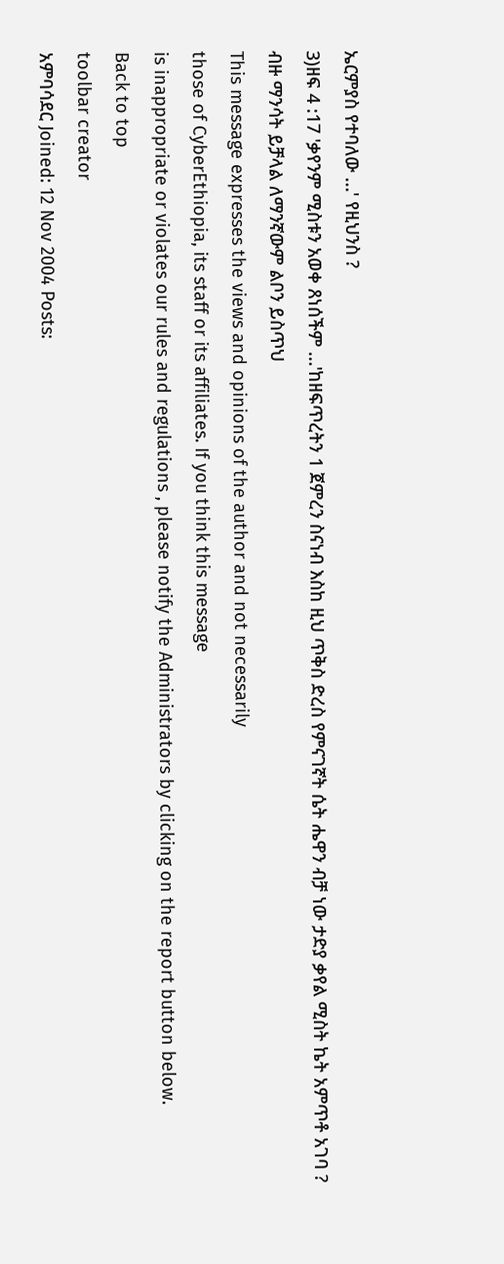ኤርምያስ የተባለው ...' የዚህንስ ?
3)ዘፍ 4 :17 'ቃየንም ሚስቱን አወቀ ጸነሰችም ...'ከዘፍጥረትን 1 ጀምረን ስናነብ እስከ ዚህ ጥቅስ ድረስ የምናገኛት ሴት ሔዋን ብቻ ነው ታድያ ቃየል ሚስት ኬት አምጥቶ አገባ ?
ብዙ ማንሳት ይቻላል ለማንኛውም ልቦን ይስጥህ
This message expresses the views and opinions of the author and not necessarily
those of CyberEthiopia, its staff or its affiliates. If you think this message
is inappropriate or violates our rules and regulations , please notify the Administrators by clicking on the report button below.
Back to top
toolbar creator
አምባሳደር Joined: 12 Nov 2004 Posts: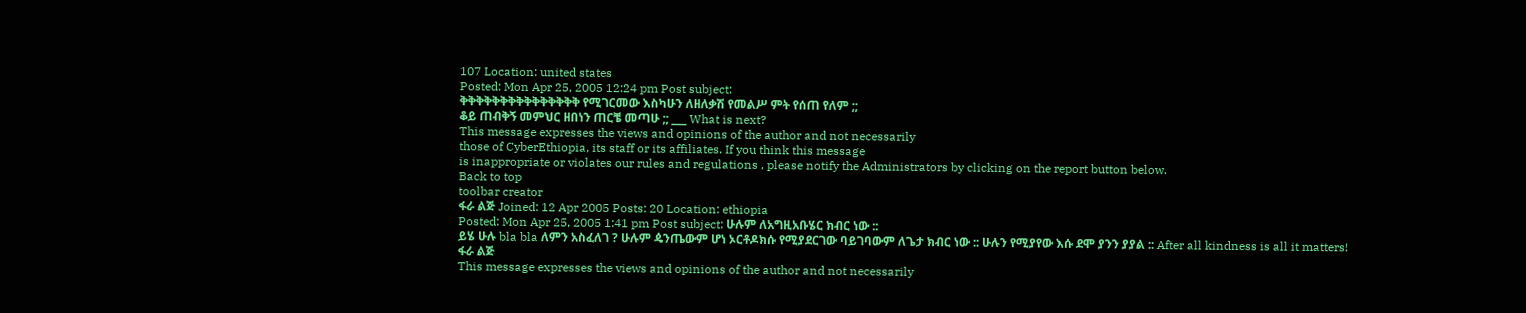107 Location: united states
Posted: Mon Apr 25, 2005 12:24 pm Post subject:
ቅቅቅቅቅቅቅቅቅቅቅቅቅቅቅ የሚገርመው እስካሁን ለዘለቃሽ የመልሥ ምት የሰጠ የለም ;;
ቆይ ጠብቅኝ መምህር ዘበነን ጠርቼ መጣሁ ;; ___ What is next?
This message expresses the views and opinions of the author and not necessarily
those of CyberEthiopia, its staff or its affiliates. If you think this message
is inappropriate or violates our rules and regulations , please notify the Administrators by clicking on the report button below.
Back to top
toolbar creator
ፋራ ልጅ Joined: 12 Apr 2005 Posts: 20 Location: ethiopia
Posted: Mon Apr 25, 2005 1:41 pm Post subject: ሁሉም ለአግዚአቡሄር ክብር ነው ::
ይሄ ሁሉ bla bla ለምን አስፈለገ ? ሁሉም ዼንጤውም ሆነ ኦርቶዶክሱ የሚያደርገው ባይገባውም ለጌታ ክብር ነው :: ሁሉን የሚያየው እሱ ደሞ ያንን ያያል :: After all kindness is all it matters!
ፋራ ልጅ
This message expresses the views and opinions of the author and not necessarily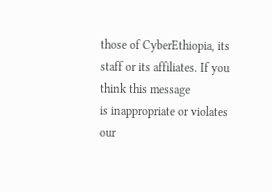those of CyberEthiopia, its staff or its affiliates. If you think this message
is inappropriate or violates our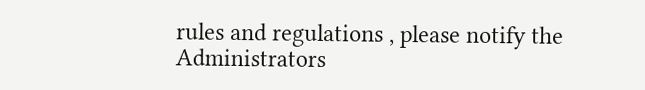rules and regulations , please notify the Administrators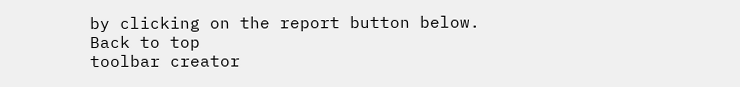by clicking on the report button below.
Back to top
toolbar creator